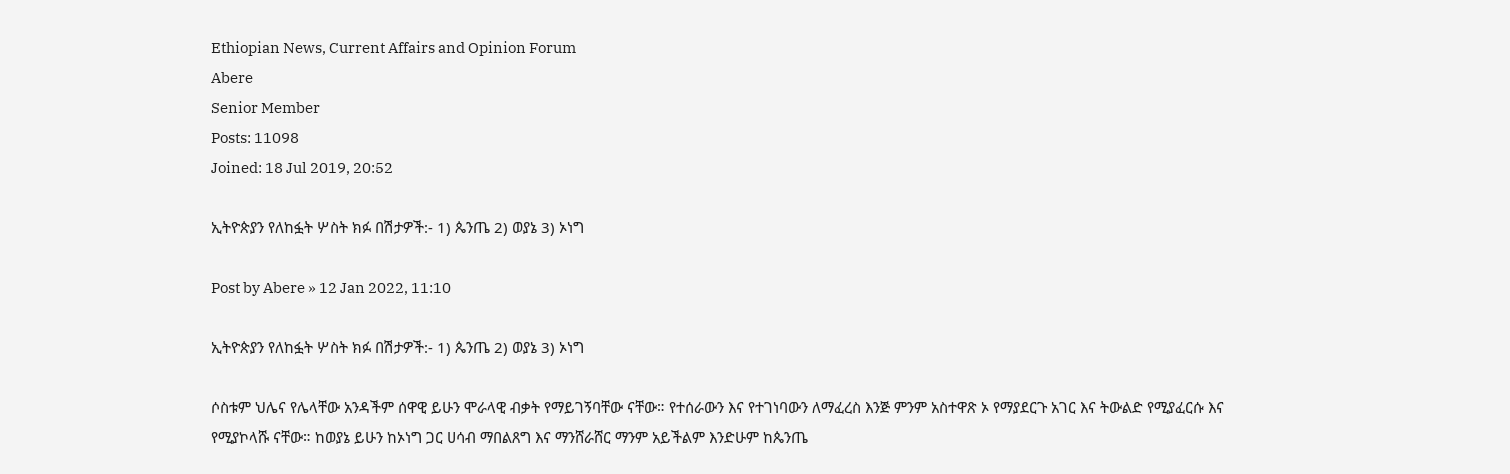Ethiopian News, Current Affairs and Opinion Forum
Abere
Senior Member
Posts: 11098
Joined: 18 Jul 2019, 20:52

ኢትዮጵያን የለከፏት ሦስት ክፉ በሽታዎች:- 1) ጴንጤ 2) ወያኔ 3) ኦነግ

Post by Abere » 12 Jan 2022, 11:10

ኢትዮጵያን የለከፏት ሦስት ክፉ በሽታዎች:- 1) ጴንጤ 2) ወያኔ 3) ኦነግ

ሶስቱም ህሌና የሌላቸው አንዳችም ሰዋዊ ይሁን ሞራላዊ ብቃት የማይገኝባቸው ናቸው። የተሰራውን እና የተገነባውን ለማፈረስ እንጅ ምንም አስተዋጽ ኦ የማያደርጉ አገር እና ትውልድ የሚያፈርሱ እና የሚያኮላሹ ናቸው። ከወያኔ ይሁን ከኦነግ ጋር ሀሳብ ማበልጸግ እና ማንሸራሸር ማንም አይችልም እንድሁም ከጴንጤ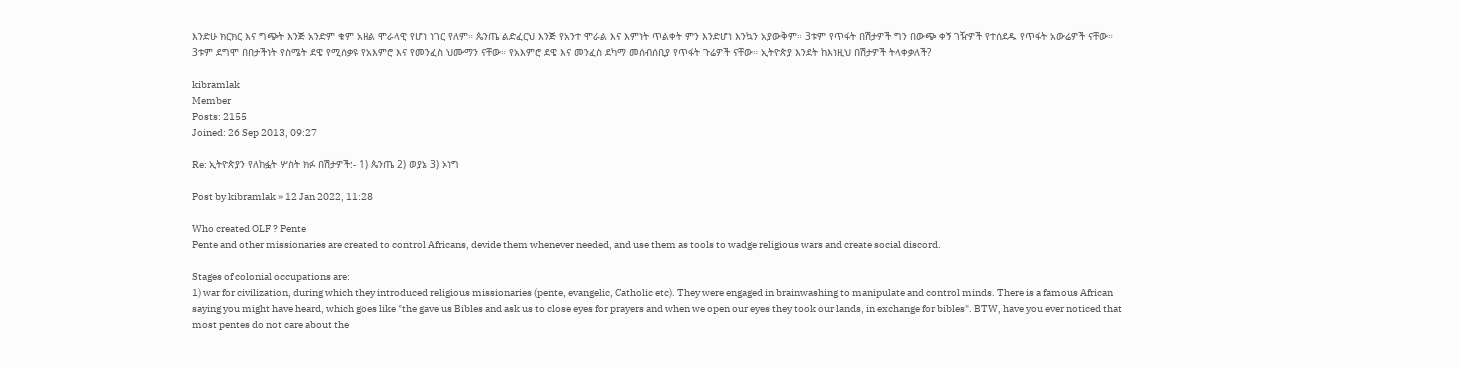እንድሁ ክርክር እና ግጭት እንጅ አንድም ቁም አዘል ሞራላዊ የሆነ ነገር የለም። ጴንጤ ልድፈርህ እንጅ የአንተ ሞራል እና እምነት ጥልቀት ምን እንድሆነ እንኳን አያውቅም። 3ቱም የጥፋት በሽታዎች ግን በውጭ ቀኝ ገዥዎች የተሰደዱ የጥፋት አውሬዎች ናቸው። 3ቱም ደግሞ በበታችነት የስሜት ደዌ የሚሰቃዩ የአእምሮ እና የመንፈስ ህሙማን ናቸው። የአእምሮ ደዌ እና መንፈስ ደካማ መሰብሰቢያ የጥፋት ጉሬዎች ናቸው። ኢትዮጵያ እንደት ከእነዚህ በሽታዎች ትላቀቃለች?

kibramlak
Member
Posts: 2155
Joined: 26 Sep 2013, 09:27

Re: ኢትዮጵያን የለከፏት ሦስት ክፉ በሽታዎች:- 1) ጴንጤ 2) ወያኔ 3) ኦነግ

Post by kibramlak » 12 Jan 2022, 11:28

Who created OLF ? Pente
Pente and other missionaries are created to control Africans, devide them whenever needed, and use them as tools to wadge religious wars and create social discord.

Stages of colonial occupations are:
1) war for civilization, during which they introduced religious missionaries (pente, evangelic, Catholic etc). They were engaged in brainwashing to manipulate and control minds. There is a famous African saying you might have heard, which goes like "the gave us Bibles and ask us to close eyes for prayers and when we open our eyes they took our lands, in exchange for bibles". BTW, have you ever noticed that most pentes do not care about the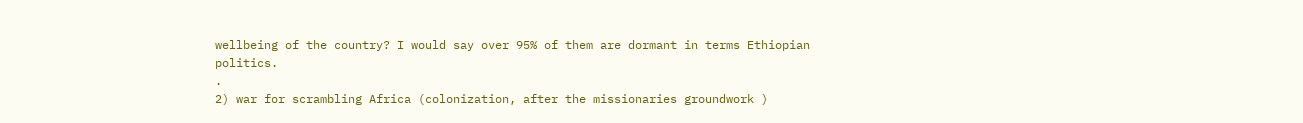wellbeing of the country? I would say over 95% of them are dormant in terms Ethiopian politics.
.
2) war for scrambling Africa (colonization, after the missionaries groundwork )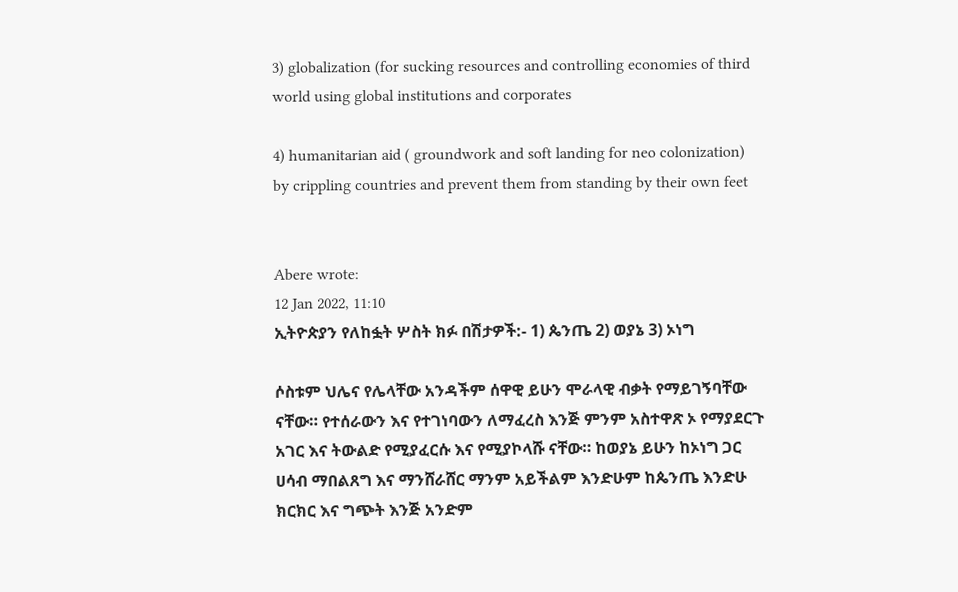3) globalization (for sucking resources and controlling economies of third world using global institutions and corporates

4) humanitarian aid ( groundwork and soft landing for neo colonization) by crippling countries and prevent them from standing by their own feet


Abere wrote:
12 Jan 2022, 11:10
ኢትዮጵያን የለከፏት ሦስት ክፉ በሽታዎች:- 1) ጴንጤ 2) ወያኔ 3) ኦነግ

ሶስቱም ህሌና የሌላቸው አንዳችም ሰዋዊ ይሁን ሞራላዊ ብቃት የማይገኝባቸው ናቸው። የተሰራውን እና የተገነባውን ለማፈረስ እንጅ ምንም አስተዋጽ ኦ የማያደርጉ አገር እና ትውልድ የሚያፈርሱ እና የሚያኮላሹ ናቸው። ከወያኔ ይሁን ከኦነግ ጋር ሀሳብ ማበልጸግ እና ማንሸራሸር ማንም አይችልም እንድሁም ከጴንጤ እንድሁ ክርክር እና ግጭት እንጅ አንድም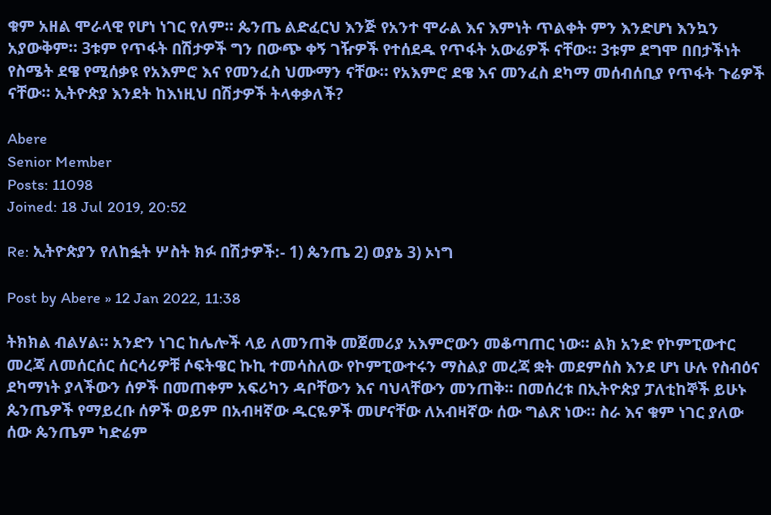ቁም አዘል ሞራላዊ የሆነ ነገር የለም። ጴንጤ ልድፈርህ እንጅ የአንተ ሞራል እና እምነት ጥልቀት ምን እንድሆነ እንኳን አያውቅም። 3ቱም የጥፋት በሽታዎች ግን በውጭ ቀኝ ገዥዎች የተሰደዱ የጥፋት አውሬዎች ናቸው። 3ቱም ደግሞ በበታችነት የስሜት ደዌ የሚሰቃዩ የአእምሮ እና የመንፈስ ህሙማን ናቸው። የአእምሮ ደዌ እና መንፈስ ደካማ መሰብሰቢያ የጥፋት ጉሬዎች ናቸው። ኢትዮጵያ እንደት ከእነዚህ በሽታዎች ትላቀቃለች?

Abere
Senior Member
Posts: 11098
Joined: 18 Jul 2019, 20:52

Re: ኢትዮጵያን የለከፏት ሦስት ክፉ በሽታዎች:- 1) ጴንጤ 2) ወያኔ 3) ኦነግ

Post by Abere » 12 Jan 2022, 11:38

ትክክል ብልሃል። አንድን ነገር ከሌሎች ላይ ለመንጠቅ መጀመሪያ አእምሮውን መቆጣጠር ነው። ልክ አንድ የኮምፒውተር መረጃ ለመሰርሰር ሰርሳሪዎቹ ሶፍትዌር ኩኪ ተመሳስለው የኮምፒውተሩን ማስልያ መረጃ ቋት መደምሰስ እንደ ሆነ ሁሉ የስብዕና ደካማነት ያላችውን ሰዎች በመጠቀም አፍሪካን ዳቦቸውን እና ባህላቸውን መንጠቅ። በመሰረቱ በኢትዮጵያ ፓለቲከኞች ይሁኑ ጴንጤዎች የማይረቡ ሰዎች ወይም በአብዛኛው ዱርዬዎች መሆናቸው ለአብዛኛው ሰው ግልጽ ነው። ስራ እና ቁም ነገር ያለው ሰው ጴንጤም ካድሬም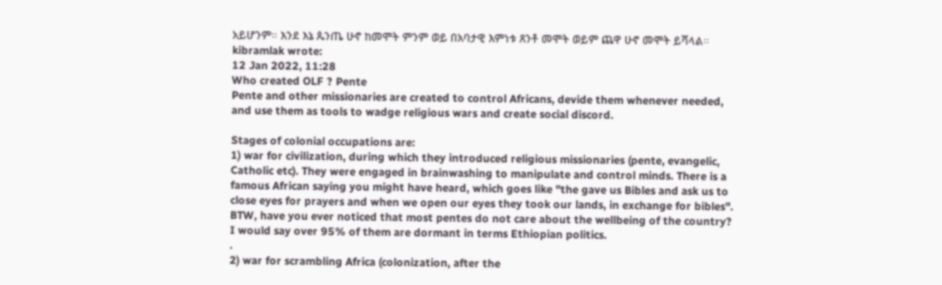አይሆንም። እንደ እኔ ጴንጤ ሁኖ ከመሞት ምንም ወይ በአባታዊ እምነቱ ጸንቶ መሞት ወይም ጨዋ ሁኖ መሞት ይሻላል።
kibramlak wrote:
12 Jan 2022, 11:28
Who created OLF ? Pente
Pente and other missionaries are created to control Africans, devide them whenever needed, and use them as tools to wadge religious wars and create social discord.

Stages of colonial occupations are:
1) war for civilization, during which they introduced religious missionaries (pente, evangelic, Catholic etc). They were engaged in brainwashing to manipulate and control minds. There is a famous African saying you might have heard, which goes like "the gave us Bibles and ask us to close eyes for prayers and when we open our eyes they took our lands, in exchange for bibles". BTW, have you ever noticed that most pentes do not care about the wellbeing of the country? I would say over 95% of them are dormant in terms Ethiopian politics.
.
2) war for scrambling Africa (colonization, after the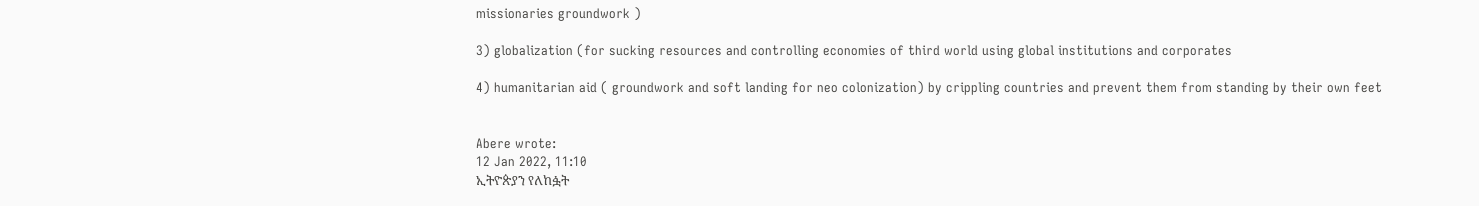missionaries groundwork )

3) globalization (for sucking resources and controlling economies of third world using global institutions and corporates

4) humanitarian aid ( groundwork and soft landing for neo colonization) by crippling countries and prevent them from standing by their own feet


Abere wrote:
12 Jan 2022, 11:10
ኢትዮጵያን የለከፏት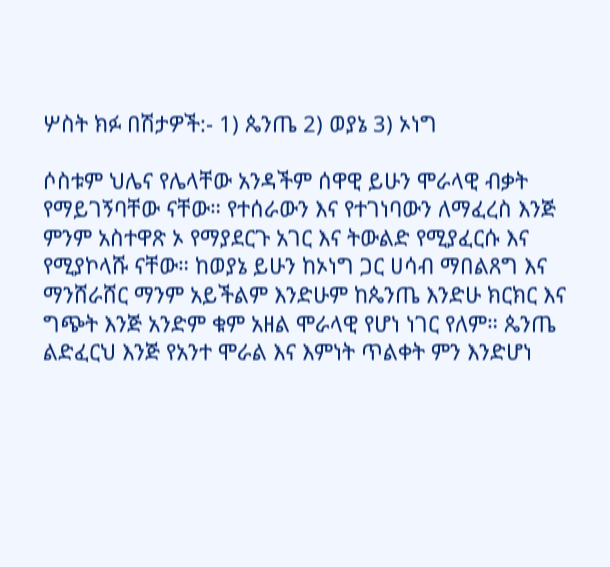ሦስት ክፉ በሽታዎች:- 1) ጴንጤ 2) ወያኔ 3) ኦነግ

ሶስቱም ህሌና የሌላቸው አንዳችም ሰዋዊ ይሁን ሞራላዊ ብቃት የማይገኝባቸው ናቸው። የተሰራውን እና የተገነባውን ለማፈረስ እንጅ ምንም አስተዋጽ ኦ የማያደርጉ አገር እና ትውልድ የሚያፈርሱ እና የሚያኮላሹ ናቸው። ከወያኔ ይሁን ከኦነግ ጋር ሀሳብ ማበልጸግ እና ማንሸራሸር ማንም አይችልም እንድሁም ከጴንጤ እንድሁ ክርክር እና ግጭት እንጅ አንድም ቁም አዘል ሞራላዊ የሆነ ነገር የለም። ጴንጤ ልድፈርህ እንጅ የአንተ ሞራል እና እምነት ጥልቀት ምን እንድሆነ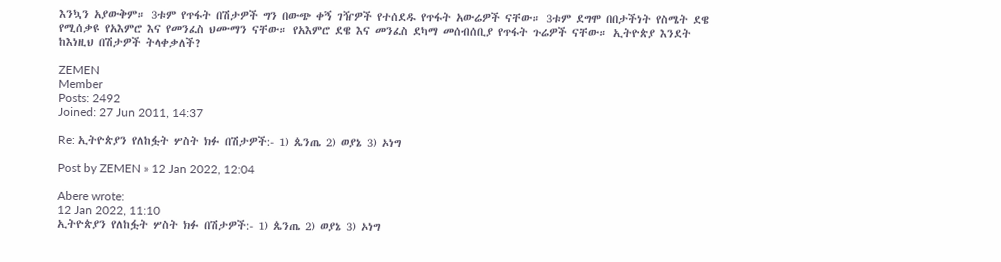እንኳን አያውቅም። 3ቱም የጥፋት በሽታዎች ግን በውጭ ቀኝ ገዥዎች የተሰደዱ የጥፋት አውሬዎች ናቸው። 3ቱም ደግሞ በበታችነት የስሜት ደዌ የሚሰቃዩ የአእምሮ እና የመንፈስ ህሙማን ናቸው። የአእምሮ ደዌ እና መንፈስ ደካማ መሰብሰቢያ የጥፋት ጉሬዎች ናቸው። ኢትዮጵያ እንደት ከእነዚህ በሽታዎች ትላቀቃለች?

ZEMEN
Member
Posts: 2492
Joined: 27 Jun 2011, 14:37

Re: ኢትዮጵያን የለከፏት ሦስት ክፉ በሽታዎች:- 1) ጴንጤ 2) ወያኔ 3) ኦነግ

Post by ZEMEN » 12 Jan 2022, 12:04

Abere wrote:
12 Jan 2022, 11:10
ኢትዮጵያን የለከፏት ሦስት ክፉ በሽታዎች:- 1) ጴንጤ 2) ወያኔ 3) ኦነግ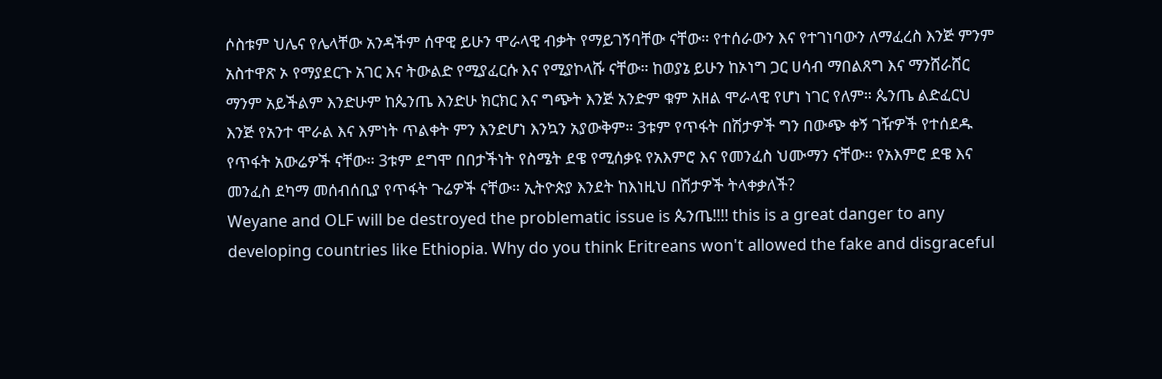ሶስቱም ህሌና የሌላቸው አንዳችም ሰዋዊ ይሁን ሞራላዊ ብቃት የማይገኝባቸው ናቸው። የተሰራውን እና የተገነባውን ለማፈረስ እንጅ ምንም አስተዋጽ ኦ የማያደርጉ አገር እና ትውልድ የሚያፈርሱ እና የሚያኮላሹ ናቸው። ከወያኔ ይሁን ከኦነግ ጋር ሀሳብ ማበልጸግ እና ማንሸራሸር ማንም አይችልም እንድሁም ከጴንጤ እንድሁ ክርክር እና ግጭት እንጅ አንድም ቁም አዘል ሞራላዊ የሆነ ነገር የለም። ጴንጤ ልድፈርህ እንጅ የአንተ ሞራል እና እምነት ጥልቀት ምን እንድሆነ እንኳን አያውቅም። 3ቱም የጥፋት በሽታዎች ግን በውጭ ቀኝ ገዥዎች የተሰደዱ የጥፋት አውሬዎች ናቸው። 3ቱም ደግሞ በበታችነት የስሜት ደዌ የሚሰቃዩ የአእምሮ እና የመንፈስ ህሙማን ናቸው። የአእምሮ ደዌ እና መንፈስ ደካማ መሰብሰቢያ የጥፋት ጉሬዎች ናቸው። ኢትዮጵያ እንደት ከእነዚህ በሽታዎች ትላቀቃለች?
Weyane and OLF will be destroyed the problematic issue is ጴንጤ!!!! this is a great danger to any developing countries like Ethiopia. Why do you think Eritreans won't allowed the fake and disgraceful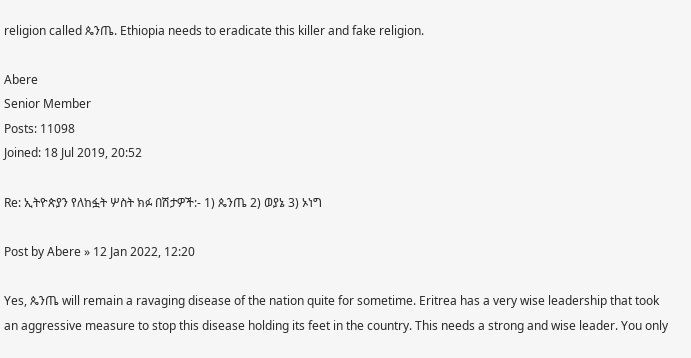religion called ጴንጤ. Ethiopia needs to eradicate this killer and fake religion.

Abere
Senior Member
Posts: 11098
Joined: 18 Jul 2019, 20:52

Re: ኢትዮጵያን የለከፏት ሦስት ክፉ በሽታዎች:- 1) ጴንጤ 2) ወያኔ 3) ኦነግ

Post by Abere » 12 Jan 2022, 12:20

Yes, ጴንጤ will remain a ravaging disease of the nation quite for sometime. Eritrea has a very wise leadership that took an aggressive measure to stop this disease holding its feet in the country. This needs a strong and wise leader. You only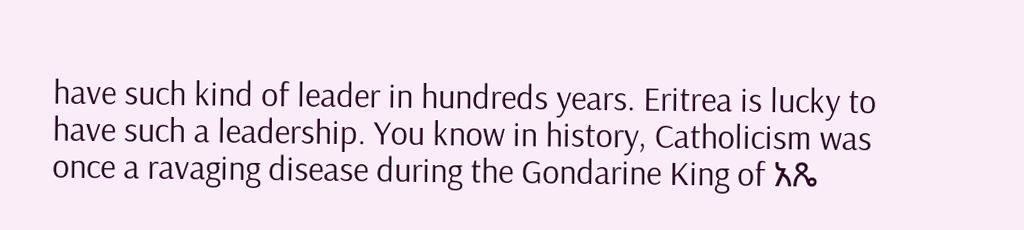have such kind of leader in hundreds years. Eritrea is lucky to have such a leadership. You know in history, Catholicism was once a ravaging disease during the Gondarine King of አጼ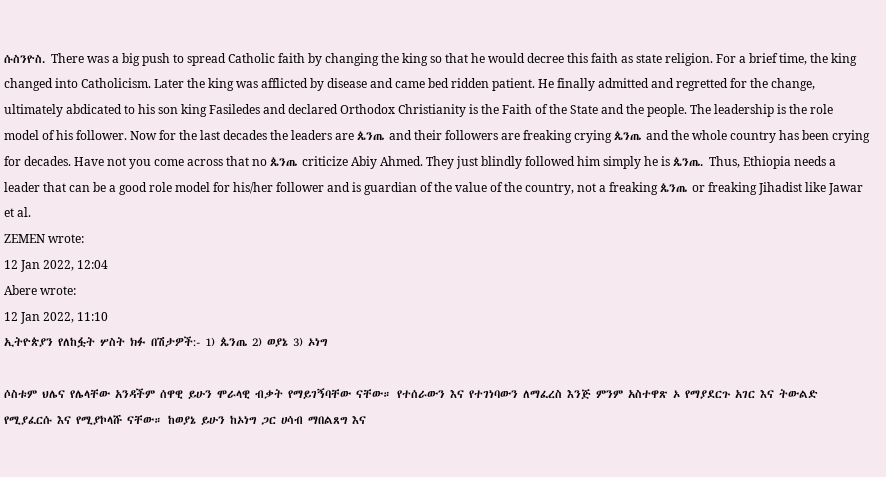ሱስንዮስ. There was a big push to spread Catholic faith by changing the king so that he would decree this faith as state religion. For a brief time, the king changed into Catholicism. Later the king was afflicted by disease and came bed ridden patient. He finally admitted and regretted for the change, ultimately abdicated to his son king Fasiledes and declared Orthodox Christianity is the Faith of the State and the people. The leadership is the role model of his follower. Now for the last decades the leaders are ጴንጤ and their followers are freaking crying ጴንጤ and the whole country has been crying for decades. Have not you come across that no ጴንጤ criticize Abiy Ahmed. They just blindly followed him simply he is ጴንጤ. Thus, Ethiopia needs a leader that can be a good role model for his/her follower and is guardian of the value of the country, not a freaking ጴንጤ or freaking Jihadist like Jawar et al.
ZEMEN wrote:
12 Jan 2022, 12:04
Abere wrote:
12 Jan 2022, 11:10
ኢትዮጵያን የለከፏት ሦስት ክፉ በሽታዎች:- 1) ጴንጤ 2) ወያኔ 3) ኦነግ

ሶስቱም ህሌና የሌላቸው አንዳችም ሰዋዊ ይሁን ሞራላዊ ብቃት የማይገኝባቸው ናቸው። የተሰራውን እና የተገነባውን ለማፈረስ እንጅ ምንም አስተዋጽ ኦ የማያደርጉ አገር እና ትውልድ የሚያፈርሱ እና የሚያኮላሹ ናቸው። ከወያኔ ይሁን ከኦነግ ጋር ሀሳብ ማበልጸግ እና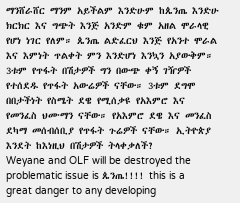ማንሸራሸር ማንም አይችልም እንድሁም ከጴንጤ እንድሁ ክርክር እና ግጭት እንጅ አንድም ቁም አዘል ሞራላዊ የሆነ ነገር የለም። ጴንጤ ልድፈርህ እንጅ የአንተ ሞራል እና እምነት ጥልቀት ምን እንድሆነ እንኳን አያውቅም። 3ቱም የጥፋት በሽታዎች ግን በውጭ ቀኝ ገዥዎች የተሰደዱ የጥፋት አውሬዎች ናቸው። 3ቱም ደግሞ በበታችነት የስሜት ደዌ የሚሰቃዩ የአእምሮ እና የመንፈስ ህሙማን ናቸው። የአእምሮ ደዌ እና መንፈስ ደካማ መሰብሰቢያ የጥፋት ጉሬዎች ናቸው። ኢትዮጵያ እንደት ከእነዚህ በሽታዎች ትላቀቃለች?
Weyane and OLF will be destroyed the problematic issue is ጴንጤ!!!! this is a great danger to any developing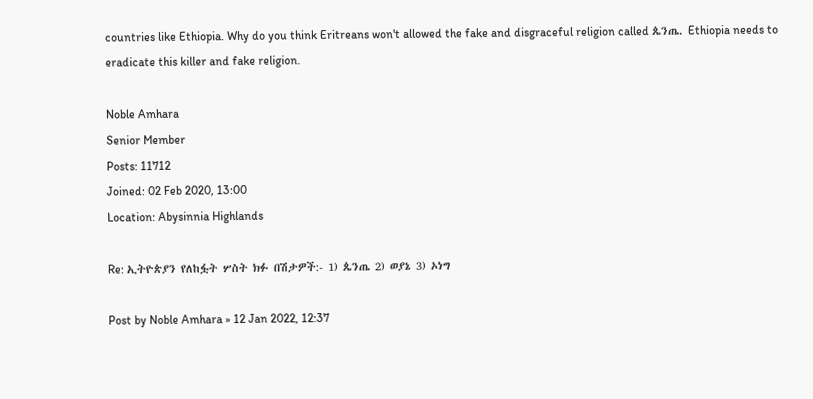countries like Ethiopia. Why do you think Eritreans won't allowed the fake and disgraceful religion called ጴንጤ. Ethiopia needs to eradicate this killer and fake religion.

Noble Amhara
Senior Member
Posts: 11712
Joined: 02 Feb 2020, 13:00
Location: Abysinnia Highlands

Re: ኢትዮጵያን የለከፏት ሦስት ክፉ በሽታዎች:- 1) ጴንጤ 2) ወያኔ 3) ኦነግ

Post by Noble Amhara » 12 Jan 2022, 12:37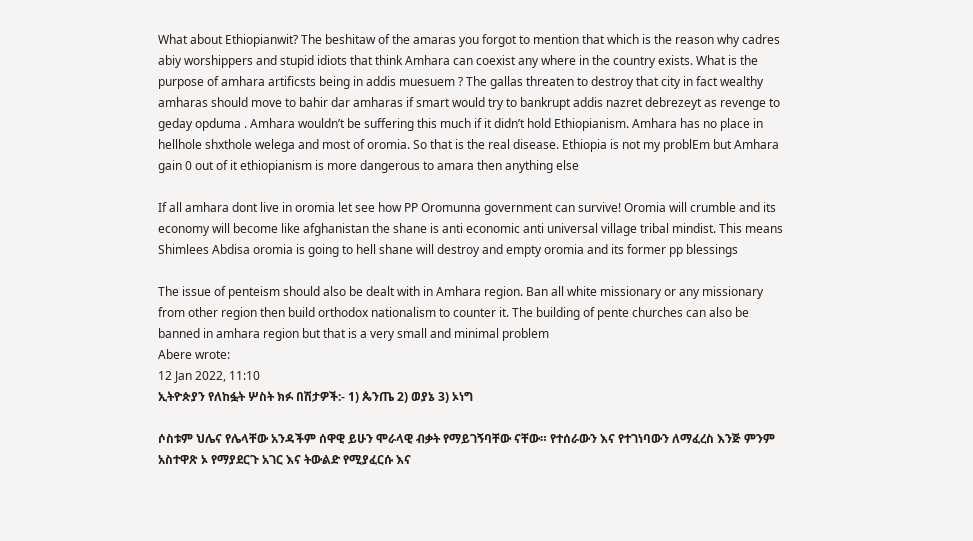What about Ethiopianwit? The beshitaw of the amaras you forgot to mention that which is the reason why cadres abiy worshippers and stupid idiots that think Amhara can coexist any where in the country exists. What is the purpose of amhara artificsts being in addis muesuem ? The gallas threaten to destroy that city in fact wealthy amharas should move to bahir dar amharas if smart would try to bankrupt addis nazret debrezeyt as revenge to geday opduma . Amhara wouldn’t be suffering this much if it didn’t hold Ethiopianism. Amhara has no place in hellhole shxthole welega and most of oromia. So that is the real disease. Ethiopia is not my problEm but Amhara gain 0 out of it ethiopianism is more dangerous to amara then anything else

If all amhara dont live in oromia let see how PP Oromunna government can survive! Oromia will crumble and its economy will become like afghanistan the shane is anti economic anti universal village tribal mindist. This means Shimlees Abdisa oromia is going to hell shane will destroy and empty oromia and its former pp blessings

The issue of penteism should also be dealt with in Amhara region. Ban all white missionary or any missionary from other region then build orthodox nationalism to counter it. The building of pente churches can also be banned in amhara region but that is a very small and minimal problem
Abere wrote:
12 Jan 2022, 11:10
ኢትዮጵያን የለከፏት ሦስት ክፉ በሽታዎች:- 1) ጴንጤ 2) ወያኔ 3) ኦነግ

ሶስቱም ህሌና የሌላቸው አንዳችም ሰዋዊ ይሁን ሞራላዊ ብቃት የማይገኝባቸው ናቸው። የተሰራውን እና የተገነባውን ለማፈረስ እንጅ ምንም አስተዋጽ ኦ የማያደርጉ አገር እና ትውልድ የሚያፈርሱ እና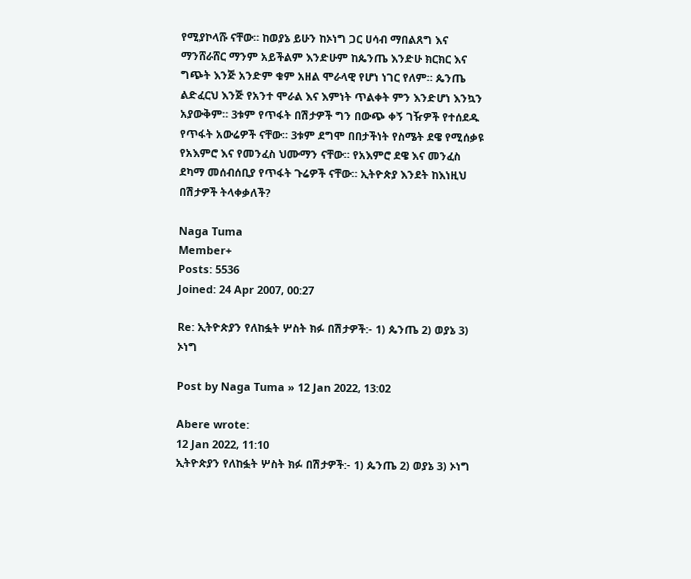የሚያኮላሹ ናቸው። ከወያኔ ይሁን ከኦነግ ጋር ሀሳብ ማበልጸግ እና ማንሸራሸር ማንም አይችልም እንድሁም ከጴንጤ እንድሁ ክርክር እና ግጭት እንጅ አንድም ቁም አዘል ሞራላዊ የሆነ ነገር የለም። ጴንጤ ልድፈርህ እንጅ የአንተ ሞራል እና እምነት ጥልቀት ምን እንድሆነ እንኳን አያውቅም። 3ቱም የጥፋት በሽታዎች ግን በውጭ ቀኝ ገዥዎች የተሰደዱ የጥፋት አውሬዎች ናቸው። 3ቱም ደግሞ በበታችነት የስሜት ደዌ የሚሰቃዩ የአእምሮ እና የመንፈስ ህሙማን ናቸው። የአእምሮ ደዌ እና መንፈስ ደካማ መሰብሰቢያ የጥፋት ጉሬዎች ናቸው። ኢትዮጵያ እንደት ከእነዚህ በሽታዎች ትላቀቃለች?

Naga Tuma
Member+
Posts: 5536
Joined: 24 Apr 2007, 00:27

Re: ኢትዮጵያን የለከፏት ሦስት ክፉ በሽታዎች:- 1) ጴንጤ 2) ወያኔ 3) ኦነግ

Post by Naga Tuma » 12 Jan 2022, 13:02

Abere wrote:
12 Jan 2022, 11:10
ኢትዮጵያን የለከፏት ሦስት ክፉ በሽታዎች:- 1) ጴንጤ 2) ወያኔ 3) ኦነግ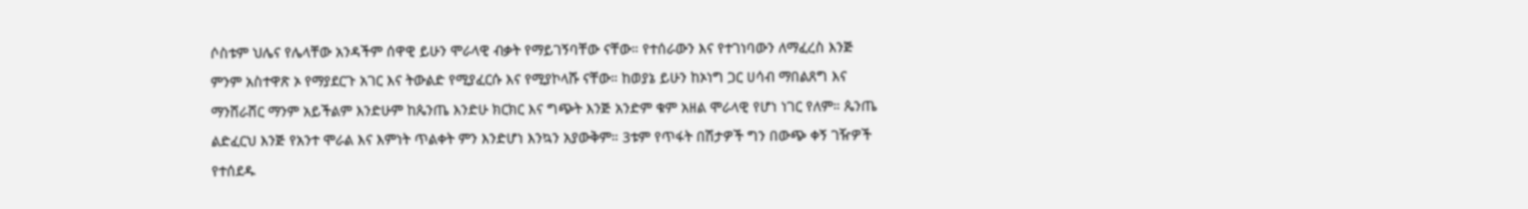ሶስቱም ህሌና የሌላቸው አንዳችም ሰዋዊ ይሁን ሞራላዊ ብቃት የማይገኝባቸው ናቸው። የተሰራውን እና የተገነባውን ለማፈረስ እንጅ ምንም አስተዋጽ ኦ የማያደርጉ አገር እና ትውልድ የሚያፈርሱ እና የሚያኮላሹ ናቸው። ከወያኔ ይሁን ከኦነግ ጋር ሀሳብ ማበልጸግ እና ማንሸራሸር ማንም አይችልም እንድሁም ከጴንጤ እንድሁ ክርክር እና ግጭት እንጅ አንድም ቁም አዘል ሞራላዊ የሆነ ነገር የለም። ጴንጤ ልድፈርህ እንጅ የአንተ ሞራል እና እምነት ጥልቀት ምን እንድሆነ እንኳን አያውቅም። 3ቱም የጥፋት በሽታዎች ግን በውጭ ቀኝ ገዥዎች የተሰደዱ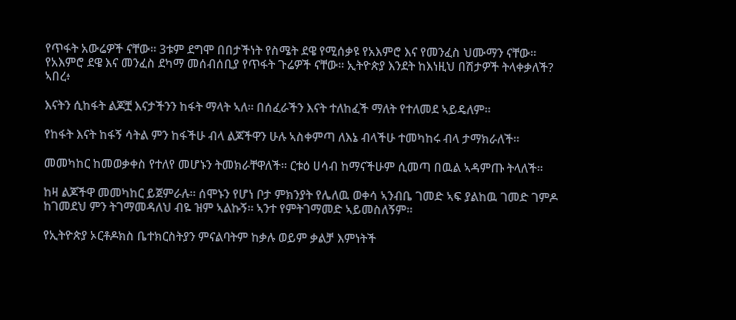የጥፋት አውሬዎች ናቸው። 3ቱም ደግሞ በበታችነት የስሜት ደዌ የሚሰቃዩ የአእምሮ እና የመንፈስ ህሙማን ናቸው። የአእምሮ ደዌ እና መንፈስ ደካማ መሰብሰቢያ የጥፋት ጉሬዎች ናቸው። ኢትዮጵያ እንደት ከእነዚህ በሽታዎች ትላቀቃለች?
ኣበረ፥

እናትን ሲከፋት ልጆቿ እናታችንን ከፋት ማላት ኣለ። በሰፈራችን እናት ተለከፈች ማለት የተለመደ ኣይዴለም።

የከፋት እናት ከፋኝ ሳትል ምን ከፋችሁ ብላ ልጆችዋን ሁሉ ኣስቀምጣ ለእኔ ብላችሁ ተመካከሩ ብላ ታማክራለች።

መመካከር ከመወቃቀስ የተለየ መሆኑን ትመክራቸዋለች። ርቱዕ ሀሳብ ከማናችሁም ሲመጣ በዉል ኣዳምጡ ትላለች።

ከዛ ልጆችዋ መመካከር ይጀምራሉ። ሰሞኑን የሆነ ቦታ ምክንያት የሌለዉ ወቀሳ ኣንብቤ ገመድ ኣፍ ያልከዉ ገመድ ገምዶ ከገመደህ ምን ትገማመዳለህ ብዬ ዝም ኣልኩኝ። ኣንተ የምትገማመድ ኣይመስለኝም።

የኢትዮጵያ ኦርቶዶክስ ቤተክርስትያን ምናልባትም ከቃሉ ወይም ቃልቻ እምነትች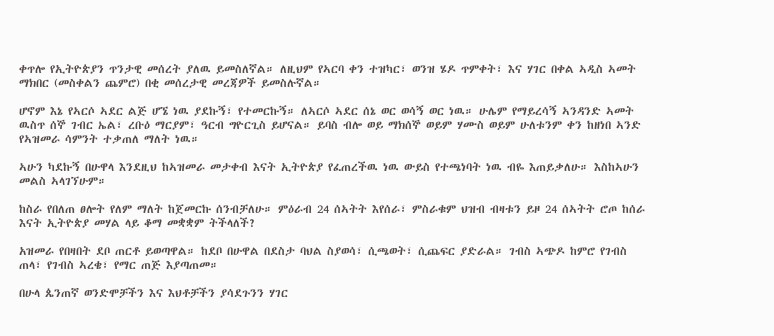ቀጥሎ የኢትዮጵያን ጥንታዊ መሰረት ያለዉ ይመስለኛል። ለዚህም የኣርባ ቀን ተዝካር፣ ወንዝ ሄዶ ጥምቀት፣ እና ሃገር በቀል ኣዲስ ኣመት ማክበር (መስቀልን ጨምሮ) በቂ መሰረታዊ መረጃዎች ይመስሉኛል።

ሆኖም እኔ የኣርሶ ኣደር ልጅ ሆኜ ነዉ ያደኩኝ፣ የተመርኩኝ። ለኣርሶ ኣደር ሰኔ ወር ወሳኝ ወር ነዉ። ሁሌም የማይረሳኝ ኣንዳንድ ኣመት ዉስጥ ሰኞ ገብር ኤል፣ ረቡዕ ማርያም፣ ዓርብ ግዮርጊስ ይሆናል። ይባስ ብሎ ወይ ማክሰኞ ወይም ሃሙስ ወይም ሁለቱንም ቀን ከዘነበ ኣንድ የኣዝመራ ሳምንት ተቃጠለ ማለት ነዉ።

ኣሁን ካደኩኝ በሁዋላ እንደዚህ ከኣዝመራ መታቀብ እናት ኢትዮጵያ የፈጠረችዉ ነዉ ውይስ የተጫነባት ነዉ ብዬ እጠይቃለሁ። እስከኣሁን መልስ ኣላገኘሁም።

ከስራ የበለጠ ፀሎት የለም ማለት ከጀመርኩ ሰንብቻለሁ። ምዕራብ 24 ሰኣትት እየሰራ፣ ምስራቁም ህዝብ ብዛቱን ይዞ 24 ሰኣትት ሮጦ ከሰራ እናት ኢትዮጵያ መሃል ላይ ቆማ መቋቋም ትችላለች?

አዝመራ የበዛበት ደቦ ጠርቶ ይወጣዋል። ከደቦ በሁዋል በደስታ ባህል ስያወሳ፣ ሲጫወት፣ ሲጨፍር ያድራል። ገብስ ኣጭዶ ከምሮ የገብስ ጠላ፣ የገብስ ኣረቄ፣ የማር ጠጅ እያጣጠመ።

በሁላ ጴንጠኛ ወንድሞቻችን እና እህቶቻችን ያሳደጉንን ሃገር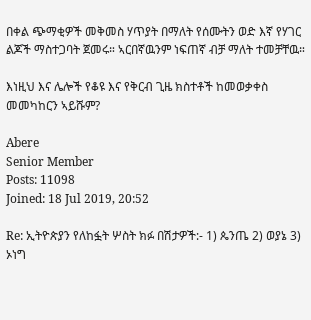በቀል ጭማቂዎች መቅመስ ሃጥያት በማለት የሰሙትን ወድ እኛ የሃገር ልጆች ማስተጋባት ጀመሩ። ኣርበኛዉንም ነፍጠኛ ብቻ ማለት ተመቻቸዉ።

እነዚህ እና ሌሎች የቆዩ እና የቅርብ ጊዜ ክስተቶች ከመወቃቀስ መመካከርን ኣይሹም?

Abere
Senior Member
Posts: 11098
Joined: 18 Jul 2019, 20:52

Re: ኢትዮጵያን የለከፏት ሦስት ክፉ በሽታዎች:- 1) ጴንጤ 2) ወያኔ 3) ኦነግ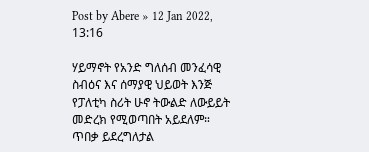Post by Abere » 12 Jan 2022, 13:16

ሃይማኖት የአንድ ግለሰብ መንፈሳዊ ስብዕና እና ሰማያዊ ህይወት እንጅ የፓለቲካ ስሪት ሁኖ ትውልድ ለውይይት መድረክ የሚወጣበት አይደለም። ጥበቃ ይደረግለታል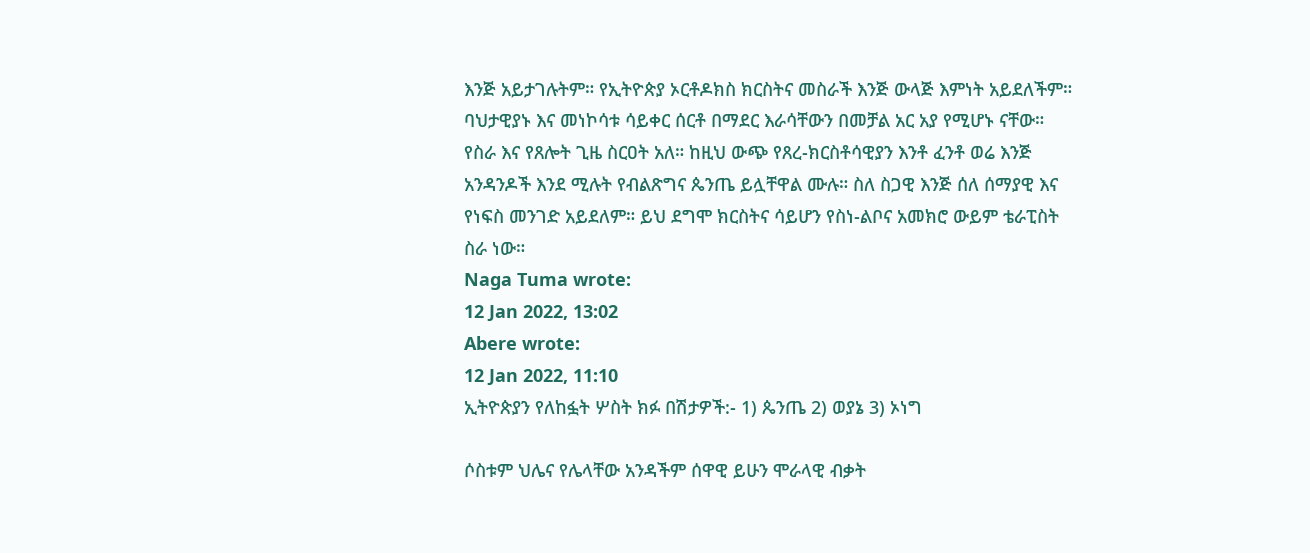እንጅ አይታገሉትም። የኢትዮጵያ ኦርቶዶክስ ክርስትና መስራች እንጅ ውላጅ እምነት አይደለችም። ባህታዊያኑ እና መነኮሳቱ ሳይቀር ሰርቶ በማደር እራሳቸውን በመቻል አር አያ የሚሆኑ ናቸው። የስራ እና የጸሎት ጊዜ ስርዐት አለ። ከዚህ ውጭ የጸረ-ክርስቶሳዊያን እንቶ ፈንቶ ወሬ እንጅ አንዳንዶች እንደ ሚሉት የብልጽግና ጴንጤ ይሏቸዋል ሙሉ። ስለ ስጋዊ እንጅ ሰለ ሰማያዊ እና የነፍስ መንገድ አይደለም። ይህ ደግሞ ክርስትና ሳይሆን የስነ-ልቦና አመክሮ ውይም ቴራፒስት ስራ ነው።
Naga Tuma wrote:
12 Jan 2022, 13:02
Abere wrote:
12 Jan 2022, 11:10
ኢትዮጵያን የለከፏት ሦስት ክፉ በሽታዎች:- 1) ጴንጤ 2) ወያኔ 3) ኦነግ

ሶስቱም ህሌና የሌላቸው አንዳችም ሰዋዊ ይሁን ሞራላዊ ብቃት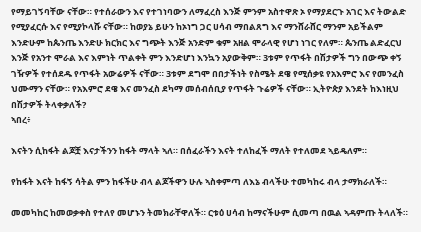የማይገኝባቸው ናቸው። የተሰራውን እና የተገነባውን ለማፈረስ እንጅ ምንም አስተዋጽ ኦ የማያደርጉ አገር እና ትውልድ የሚያፈርሱ እና የሚያኮላሹ ናቸው። ከወያኔ ይሁን ከኦነግ ጋር ሀሳብ ማበልጸግ እና ማንሸራሸር ማንም አይችልም እንድሁም ከጴንጤ እንድሁ ክርክር እና ግጭት እንጅ አንድም ቁም አዘል ሞራላዊ የሆነ ነገር የለም። ጴንጤ ልድፈርህ እንጅ የአንተ ሞራል እና እምነት ጥልቀት ምን እንድሆነ እንኳን አያውቅም። 3ቱም የጥፋት በሽታዎች ግን በውጭ ቀኝ ገዥዎች የተሰደዱ የጥፋት አውሬዎች ናቸው። 3ቱም ደግሞ በበታችነት የስሜት ደዌ የሚሰቃዩ የአእምሮ እና የመንፈስ ህሙማን ናቸው። የአእምሮ ደዌ እና መንፈስ ደካማ መሰብሰቢያ የጥፋት ጉሬዎች ናቸው። ኢትዮጵያ እንደት ከእነዚህ በሽታዎች ትላቀቃለች?
ኣበረ፥

እናትን ሲከፋት ልጆቿ እናታችንን ከፋት ማላት ኣለ። በሰፈራችን እናት ተለከፈች ማለት የተለመደ ኣይዴለም።

የከፋት እናት ከፋኝ ሳትል ምን ከፋችሁ ብላ ልጆችዋን ሁሉ ኣስቀምጣ ለእኔ ብላችሁ ተመካከሩ ብላ ታማክራለች።

መመካከር ከመወቃቀስ የተለየ መሆኑን ትመክራቸዋለች። ርቱዕ ሀሳብ ከማናችሁም ሲመጣ በዉል ኣዳምጡ ትላለች።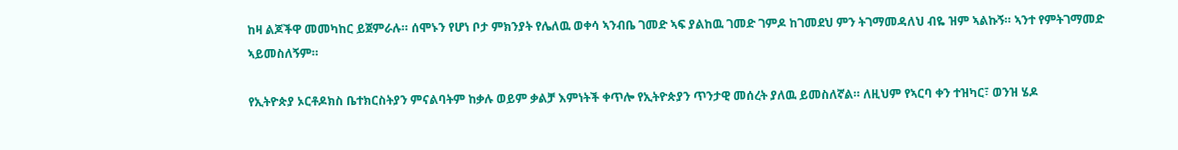ከዛ ልጆችዋ መመካከር ይጀምራሉ። ሰሞኑን የሆነ ቦታ ምክንያት የሌለዉ ወቀሳ ኣንብቤ ገመድ ኣፍ ያልከዉ ገመድ ገምዶ ከገመደህ ምን ትገማመዳለህ ብዬ ዝም ኣልኩኝ። ኣንተ የምትገማመድ ኣይመስለኝም።

የኢትዮጵያ ኦርቶዶክስ ቤተክርስትያን ምናልባትም ከቃሉ ወይም ቃልቻ እምነትች ቀጥሎ የኢትዮጵያን ጥንታዊ መሰረት ያለዉ ይመስለኛል። ለዚህም የኣርባ ቀን ተዝካር፣ ወንዝ ሄዶ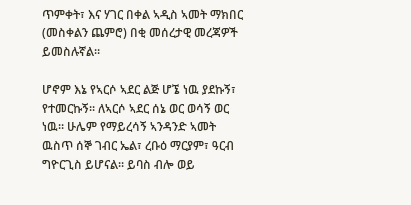ጥምቀት፣ እና ሃገር በቀል ኣዲስ ኣመት ማክበር (መስቀልን ጨምሮ) በቂ መሰረታዊ መረጃዎች ይመስሉኛል።

ሆኖም እኔ የኣርሶ ኣደር ልጅ ሆኜ ነዉ ያደኩኝ፣ የተመርኩኝ። ለኣርሶ ኣደር ሰኔ ወር ወሳኝ ወር ነዉ። ሁሌም የማይረሳኝ ኣንዳንድ ኣመት ዉስጥ ሰኞ ገብር ኤል፣ ረቡዕ ማርያም፣ ዓርብ ግዮርጊስ ይሆናል። ይባስ ብሎ ወይ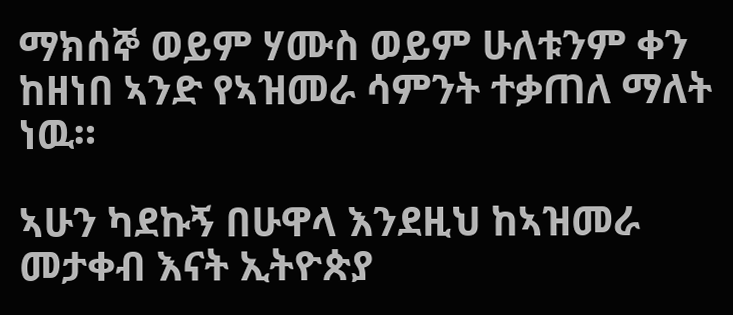ማክሰኞ ወይም ሃሙስ ወይም ሁለቱንም ቀን ከዘነበ ኣንድ የኣዝመራ ሳምንት ተቃጠለ ማለት ነዉ።

ኣሁን ካደኩኝ በሁዋላ እንደዚህ ከኣዝመራ መታቀብ እናት ኢትዮጵያ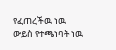የፈጠረችዉ ነዉ ውይስ የተጫነባት ነዉ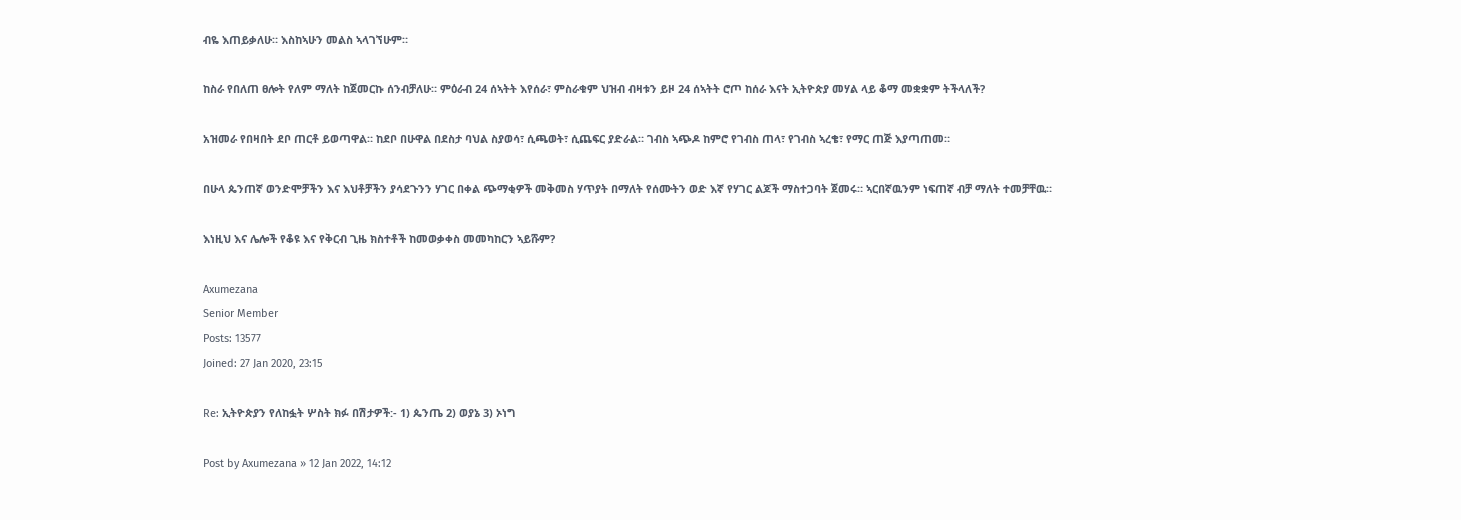ብዬ እጠይቃለሁ። እስከኣሁን መልስ ኣላገኘሁም።

ከስራ የበለጠ ፀሎት የለም ማለት ከጀመርኩ ሰንብቻለሁ። ምዕራብ 24 ሰኣትት እየሰራ፣ ምስራቁም ህዝብ ብዛቱን ይዞ 24 ሰኣትት ሮጦ ከሰራ እናት ኢትዮጵያ መሃል ላይ ቆማ መቋቋም ትችላለች?

አዝመራ የበዛበት ደቦ ጠርቶ ይወጣዋል። ከደቦ በሁዋል በደስታ ባህል ስያወሳ፣ ሲጫወት፣ ሲጨፍር ያድራል። ገብስ ኣጭዶ ከምሮ የገብስ ጠላ፣ የገብስ ኣረቄ፣ የማር ጠጅ እያጣጠመ።

በሁላ ጴንጠኛ ወንድሞቻችን እና እህቶቻችን ያሳደጉንን ሃገር በቀል ጭማቂዎች መቅመስ ሃጥያት በማለት የሰሙትን ወድ እኛ የሃገር ልጆች ማስተጋባት ጀመሩ። ኣርበኛዉንም ነፍጠኛ ብቻ ማለት ተመቻቸዉ።

እነዚህ እና ሌሎች የቆዩ እና የቅርብ ጊዜ ክስተቶች ከመወቃቀስ መመካከርን ኣይሹም?

Axumezana
Senior Member
Posts: 13577
Joined: 27 Jan 2020, 23:15

Re: ኢትዮጵያን የለከፏት ሦስት ክፉ በሽታዎች:- 1) ጴንጤ 2) ወያኔ 3) ኦነግ

Post by Axumezana » 12 Jan 2022, 14:12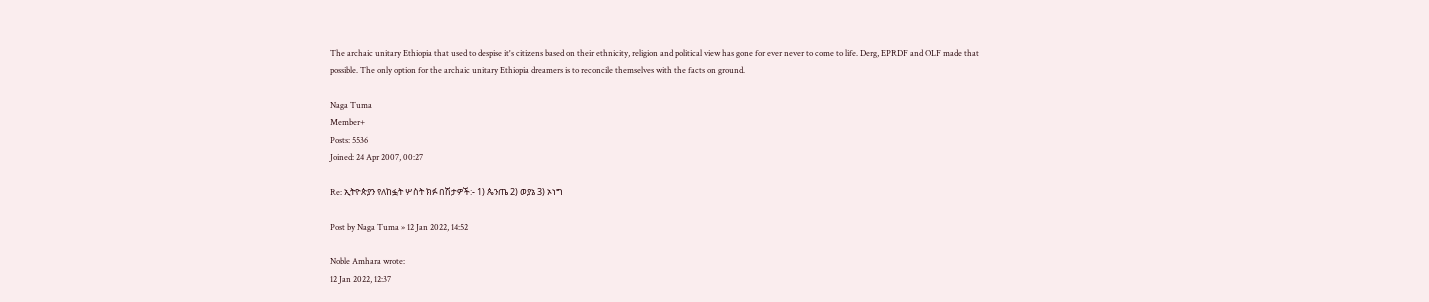The archaic unitary Ethiopia that used to despise it's citizens based on their ethnicity, religion and political view has gone for ever never to come to life. Derg, EPRDF and OLF made that possible. The only option for the archaic unitary Ethiopia dreamers is to reconcile themselves with the facts on ground.

Naga Tuma
Member+
Posts: 5536
Joined: 24 Apr 2007, 00:27

Re: ኢትዮጵያን የለከፏት ሦስት ክፉ በሽታዎች:- 1) ጴንጤ 2) ወያኔ 3) ኦነግ

Post by Naga Tuma » 12 Jan 2022, 14:52

Noble Amhara wrote:
12 Jan 2022, 12:37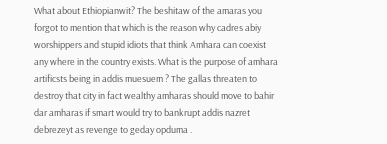What about Ethiopianwit? The beshitaw of the amaras you forgot to mention that which is the reason why cadres abiy worshippers and stupid idiots that think Amhara can coexist any where in the country exists. What is the purpose of amhara artificsts being in addis muesuem ? The gallas threaten to destroy that city in fact wealthy amharas should move to bahir dar amharas if smart would try to bankrupt addis nazret debrezeyt as revenge to geday opduma .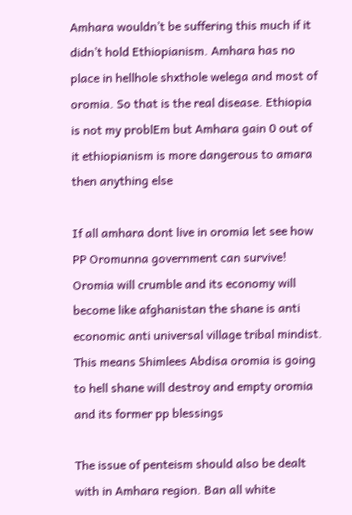Amhara wouldn’t be suffering this much if it didn’t hold Ethiopianism. Amhara has no place in hellhole shxthole welega and most of oromia. So that is the real disease. Ethiopia is not my problEm but Amhara gain 0 out of it ethiopianism is more dangerous to amara then anything else

If all amhara dont live in oromia let see how PP Oromunna government can survive! Oromia will crumble and its economy will become like afghanistan the shane is anti economic anti universal village tribal mindist. This means Shimlees Abdisa oromia is going to hell shane will destroy and empty oromia and its former pp blessings

The issue of penteism should also be dealt with in Amhara region. Ban all white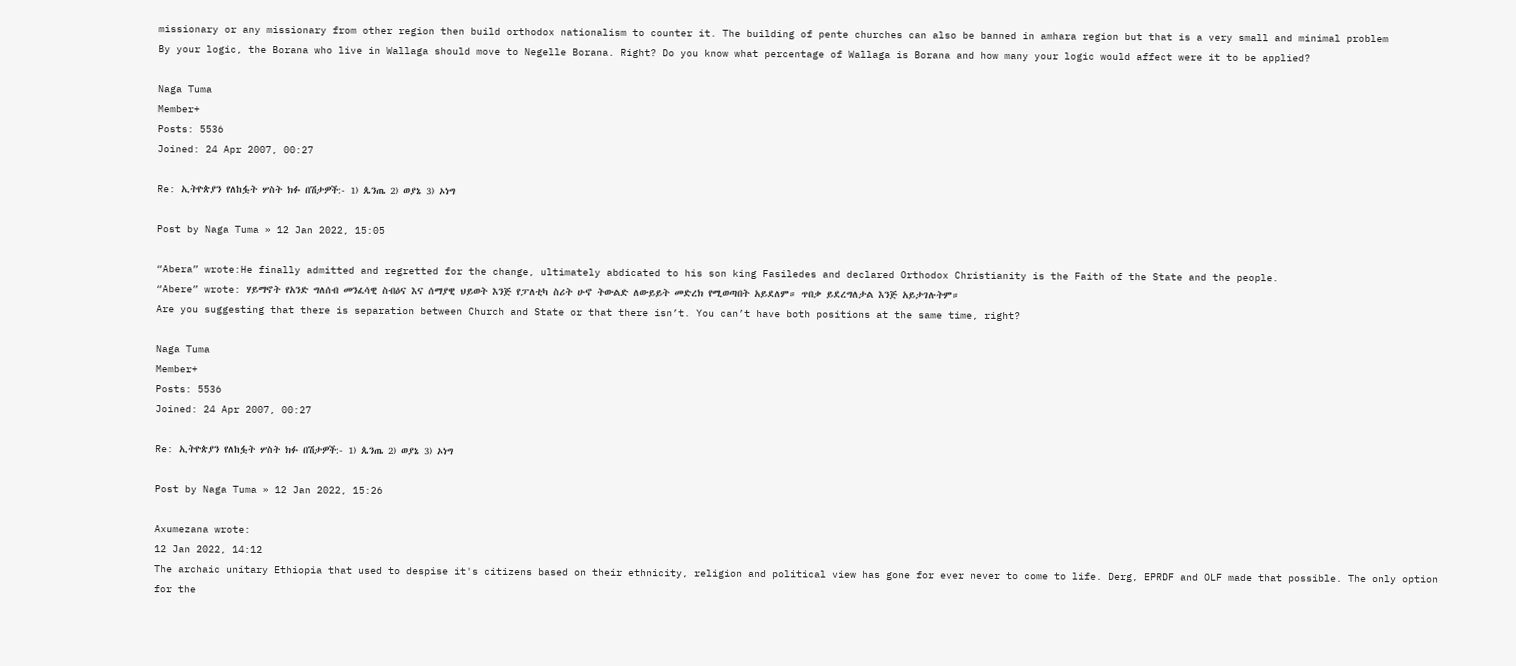missionary or any missionary from other region then build orthodox nationalism to counter it. The building of pente churches can also be banned in amhara region but that is a very small and minimal problem
By your logic, the Borana who live in Wallaga should move to Negelle Borana. Right? Do you know what percentage of Wallaga is Borana and how many your logic would affect were it to be applied?

Naga Tuma
Member+
Posts: 5536
Joined: 24 Apr 2007, 00:27

Re: ኢትዮጵያን የለከፏት ሦስት ክፉ በሽታዎች:- 1) ጴንጤ 2) ወያኔ 3) ኦነግ

Post by Naga Tuma » 12 Jan 2022, 15:05

“Abera” wrote:He finally admitted and regretted for the change, ultimately abdicated to his son king Fasiledes and declared Orthodox Christianity is the Faith of the State and the people.
“Abere” wrote: ሃይማኖት የአንድ ግለሰብ መንፈሳዊ ስብዕና እና ሰማያዊ ህይወት እንጅ የፓለቲካ ስሪት ሁኖ ትውልድ ለውይይት መድረክ የሚወጣበት አይደለም። ጥበቃ ይደረግለታል እንጅ አይታገሉትም።
Are you suggesting that there is separation between Church and State or that there isn’t. You can’t have both positions at the same time, right?

Naga Tuma
Member+
Posts: 5536
Joined: 24 Apr 2007, 00:27

Re: ኢትዮጵያን የለከፏት ሦስት ክፉ በሽታዎች:- 1) ጴንጤ 2) ወያኔ 3) ኦነግ

Post by Naga Tuma » 12 Jan 2022, 15:26

Axumezana wrote:
12 Jan 2022, 14:12
The archaic unitary Ethiopia that used to despise it's citizens based on their ethnicity, religion and political view has gone for ever never to come to life. Derg, EPRDF and OLF made that possible. The only option for the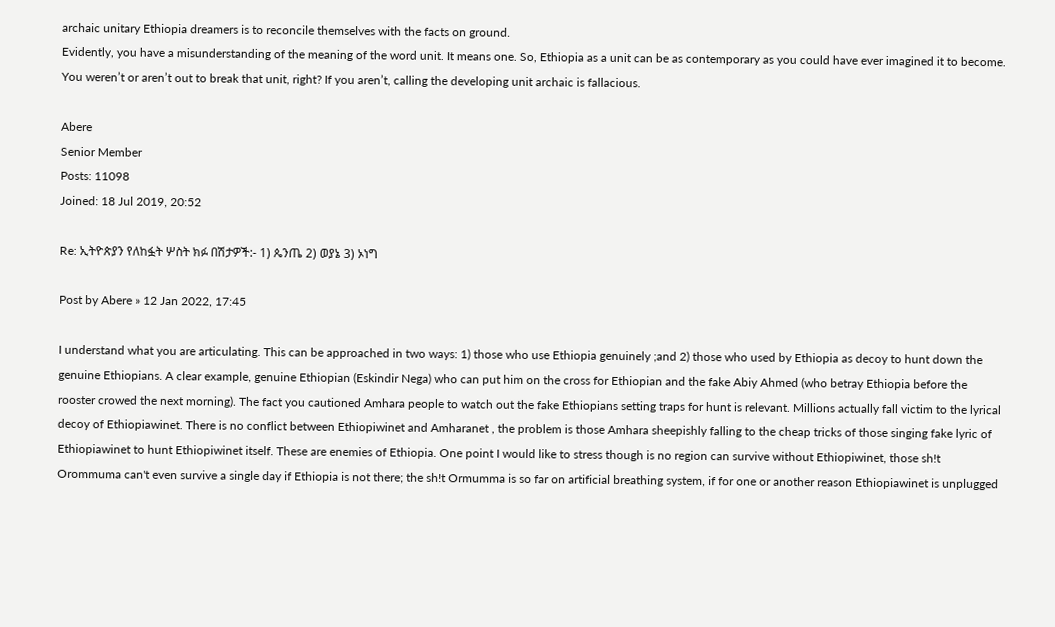archaic unitary Ethiopia dreamers is to reconcile themselves with the facts on ground.
Evidently, you have a misunderstanding of the meaning of the word unit. It means one. So, Ethiopia as a unit can be as contemporary as you could have ever imagined it to become. You weren’t or aren’t out to break that unit, right? If you aren’t, calling the developing unit archaic is fallacious.

Abere
Senior Member
Posts: 11098
Joined: 18 Jul 2019, 20:52

Re: ኢትዮጵያን የለከፏት ሦስት ክፉ በሽታዎች:- 1) ጴንጤ 2) ወያኔ 3) ኦነግ

Post by Abere » 12 Jan 2022, 17:45

I understand what you are articulating. This can be approached in two ways: 1) those who use Ethiopia genuinely ;and 2) those who used by Ethiopia as decoy to hunt down the genuine Ethiopians. A clear example, genuine Ethiopian (Eskindir Nega) who can put him on the cross for Ethiopian and the fake Abiy Ahmed (who betray Ethiopia before the rooster crowed the next morning). The fact you cautioned Amhara people to watch out the fake Ethiopians setting traps for hunt is relevant. Millions actually fall victim to the lyrical decoy of Ethiopiawinet. There is no conflict between Ethiopiwinet and Amharanet , the problem is those Amhara sheepishly falling to the cheap tricks of those singing fake lyric of Ethiopiawinet to hunt Ethiopiwinet itself. These are enemies of Ethiopia. One point I would like to stress though is no region can survive without Ethiopiwinet, those sh!t Orommuma can't even survive a single day if Ethiopia is not there; the sh!t Ormumma is so far on artificial breathing system, if for one or another reason Ethiopiawinet is unplugged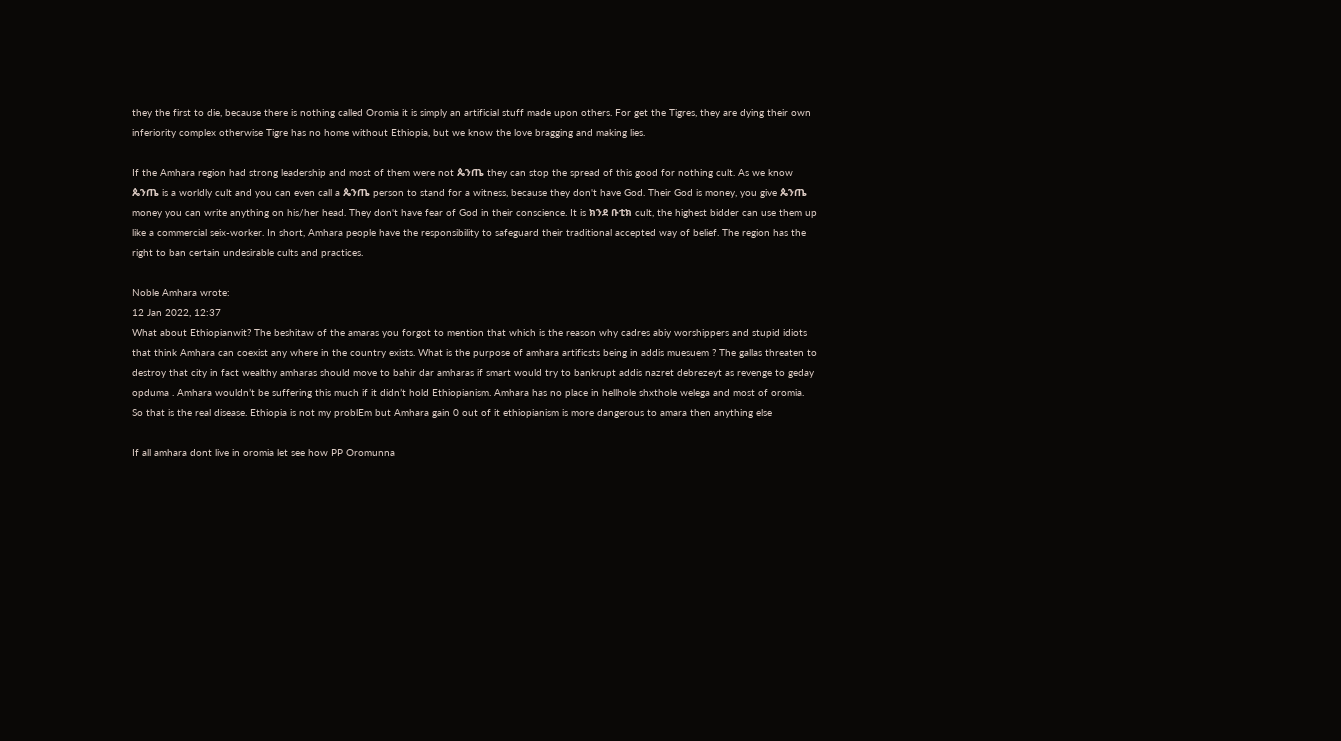they the first to die, because there is nothing called Oromia it is simply an artificial stuff made upon others. For get the Tigres, they are dying their own inferiority complex otherwise Tigre has no home without Ethiopia, but we know the love bragging and making lies.

If the Amhara region had strong leadership and most of them were not ጴንጤ they can stop the spread of this good for nothing cult. As we know ጴንጤ is a worldly cult and you can even call a ጴንጤ person to stand for a witness, because they don't have God. Their God is money, you give ጴንጤ money you can write anything on his/her head. They don't have fear of God in their conscience. It is ክንደ ቡቲክ cult, the highest bidder can use them up like a commercial seix-worker. In short, Amhara people have the responsibility to safeguard their traditional accepted way of belief. The region has the right to ban certain undesirable cults and practices.

Noble Amhara wrote:
12 Jan 2022, 12:37
What about Ethiopianwit? The beshitaw of the amaras you forgot to mention that which is the reason why cadres abiy worshippers and stupid idiots that think Amhara can coexist any where in the country exists. What is the purpose of amhara artificsts being in addis muesuem ? The gallas threaten to destroy that city in fact wealthy amharas should move to bahir dar amharas if smart would try to bankrupt addis nazret debrezeyt as revenge to geday opduma . Amhara wouldn’t be suffering this much if it didn’t hold Ethiopianism. Amhara has no place in hellhole shxthole welega and most of oromia. So that is the real disease. Ethiopia is not my problEm but Amhara gain 0 out of it ethiopianism is more dangerous to amara then anything else

If all amhara dont live in oromia let see how PP Oromunna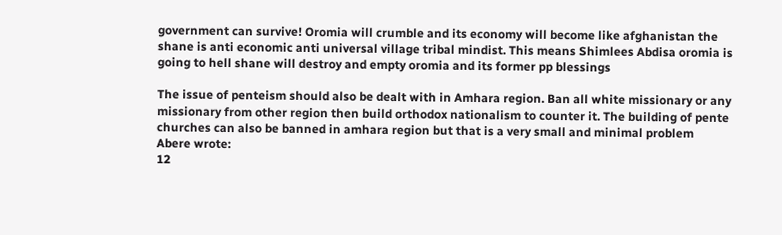government can survive! Oromia will crumble and its economy will become like afghanistan the shane is anti economic anti universal village tribal mindist. This means Shimlees Abdisa oromia is going to hell shane will destroy and empty oromia and its former pp blessings

The issue of penteism should also be dealt with in Amhara region. Ban all white missionary or any missionary from other region then build orthodox nationalism to counter it. The building of pente churches can also be banned in amhara region but that is a very small and minimal problem
Abere wrote:
12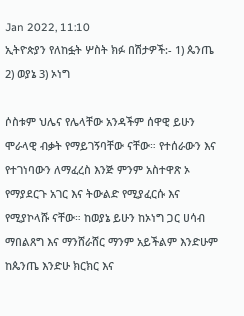Jan 2022, 11:10
ኢትዮጵያን የለከፏት ሦስት ክፉ በሽታዎች:- 1) ጴንጤ 2) ወያኔ 3) ኦነግ

ሶስቱም ህሌና የሌላቸው አንዳችም ሰዋዊ ይሁን ሞራላዊ ብቃት የማይገኝባቸው ናቸው። የተሰራውን እና የተገነባውን ለማፈረስ እንጅ ምንም አስተዋጽ ኦ የማያደርጉ አገር እና ትውልድ የሚያፈርሱ እና የሚያኮላሹ ናቸው። ከወያኔ ይሁን ከኦነግ ጋር ሀሳብ ማበልጸግ እና ማንሸራሸር ማንም አይችልም እንድሁም ከጴንጤ እንድሁ ክርክር እና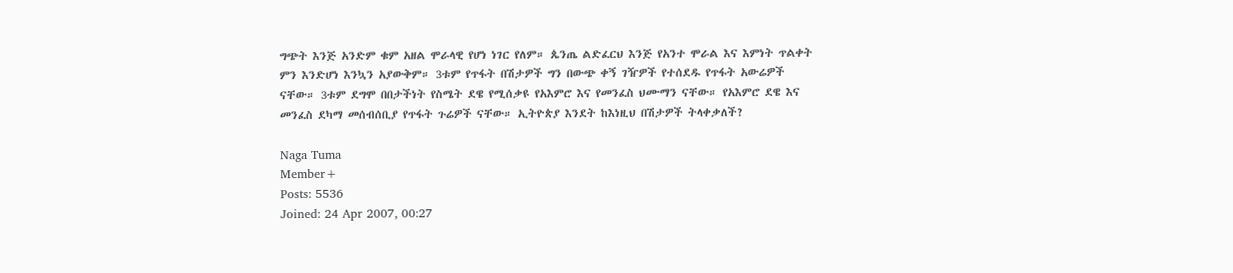ግጭት እንጅ አንድም ቁም አዘል ሞራላዊ የሆነ ነገር የለም። ጴንጤ ልድፈርህ እንጅ የአንተ ሞራል እና እምነት ጥልቀት ምን እንድሆነ እንኳን አያውቅም። 3ቱም የጥፋት በሽታዎች ግን በውጭ ቀኝ ገዥዎች የተሰደዱ የጥፋት አውሬዎች ናቸው። 3ቱም ደግሞ በበታችነት የስሜት ደዌ የሚሰቃዩ የአእምሮ እና የመንፈስ ህሙማን ናቸው። የአእምሮ ደዌ እና መንፈስ ደካማ መሰብሰቢያ የጥፋት ጉሬዎች ናቸው። ኢትዮጵያ እንደት ከእነዚህ በሽታዎች ትላቀቃለች?

Naga Tuma
Member+
Posts: 5536
Joined: 24 Apr 2007, 00:27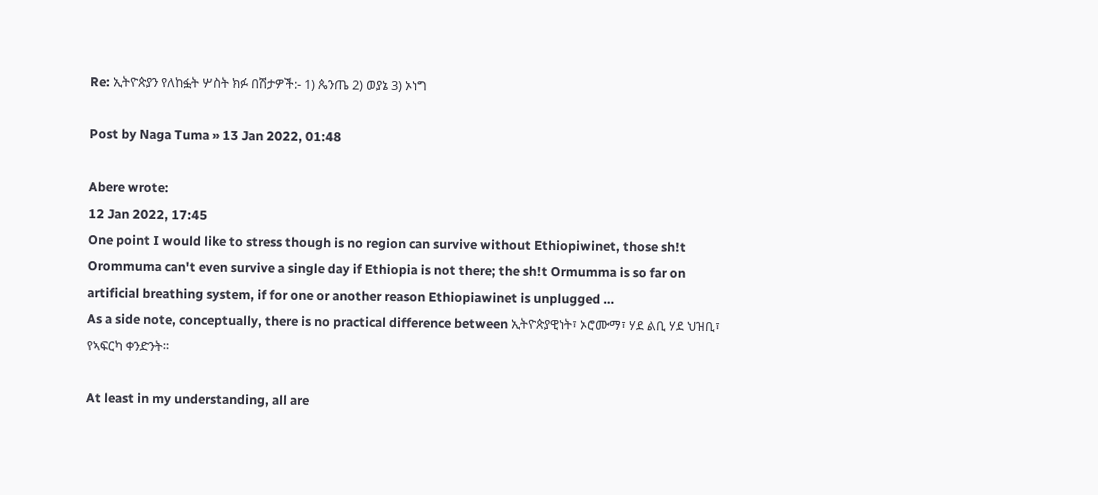Re: ኢትዮጵያን የለከፏት ሦስት ክፉ በሽታዎች:- 1) ጴንጤ 2) ወያኔ 3) ኦነግ

Post by Naga Tuma » 13 Jan 2022, 01:48

Abere wrote:
12 Jan 2022, 17:45
One point I would like to stress though is no region can survive without Ethiopiwinet, those sh!t Orommuma can't even survive a single day if Ethiopia is not there; the sh!t Ormumma is so far on artificial breathing system, if for one or another reason Ethiopiawinet is unplugged …
As a side note, conceptually, there is no practical difference between ኢትዮጵያዊነት፣ ኦሮሙማ፣ ሃደ ልቢ ሃደ ህዝቢ፣ የኣፍርካ ቀንድንት።

At least in my understanding, all are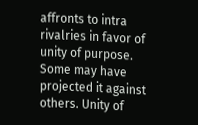affronts to intra rivalries in favor of unity of purpose. Some may have projected it against others. Unity of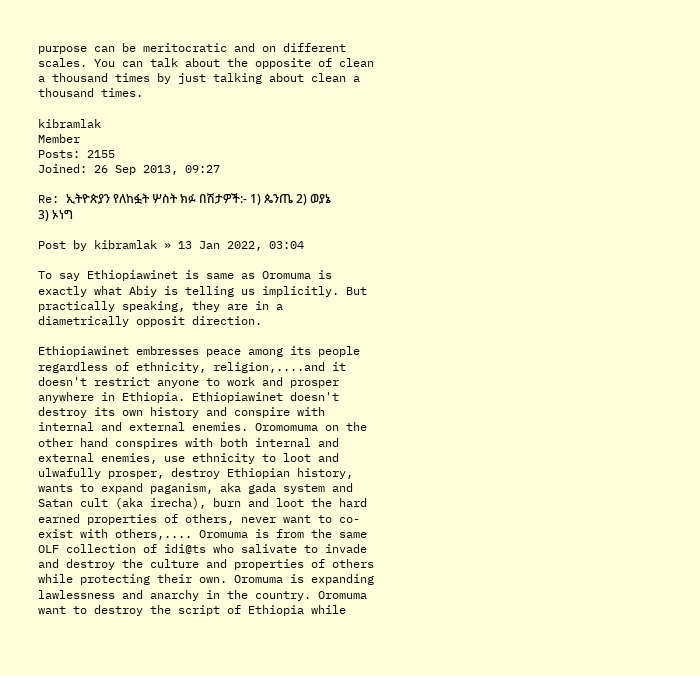purpose can be meritocratic and on different scales. You can talk about the opposite of clean a thousand times by just talking about clean a thousand times.

kibramlak
Member
Posts: 2155
Joined: 26 Sep 2013, 09:27

Re: ኢትዮጵያን የለከፏት ሦስት ክፉ በሽታዎች:- 1) ጴንጤ 2) ወያኔ 3) ኦነግ

Post by kibramlak » 13 Jan 2022, 03:04

To say Ethiopiawinet is same as Oromuma is exactly what Abiy is telling us implicitly. But practically speaking, they are in a diametrically opposit direction.

Ethiopiawinet embresses peace among its people regardless of ethnicity, religion,....and it doesn't restrict anyone to work and prosper anywhere in Ethiopia. Ethiopiawinet doesn't destroy its own history and conspire with internal and external enemies. Oromomuma on the other hand conspires with both internal and external enemies, use ethnicity to loot and ulwafully prosper, destroy Ethiopian history, wants to expand paganism, aka gada system and Satan cult (aka irecha), burn and loot the hard earned properties of others, never want to co-exist with others,.... Oromuma is from the same OLF collection of idi@ts who salivate to invade and destroy the culture and properties of others while protecting their own. Oromuma is expanding lawlessness and anarchy in the country. Oromuma want to destroy the script of Ethiopia while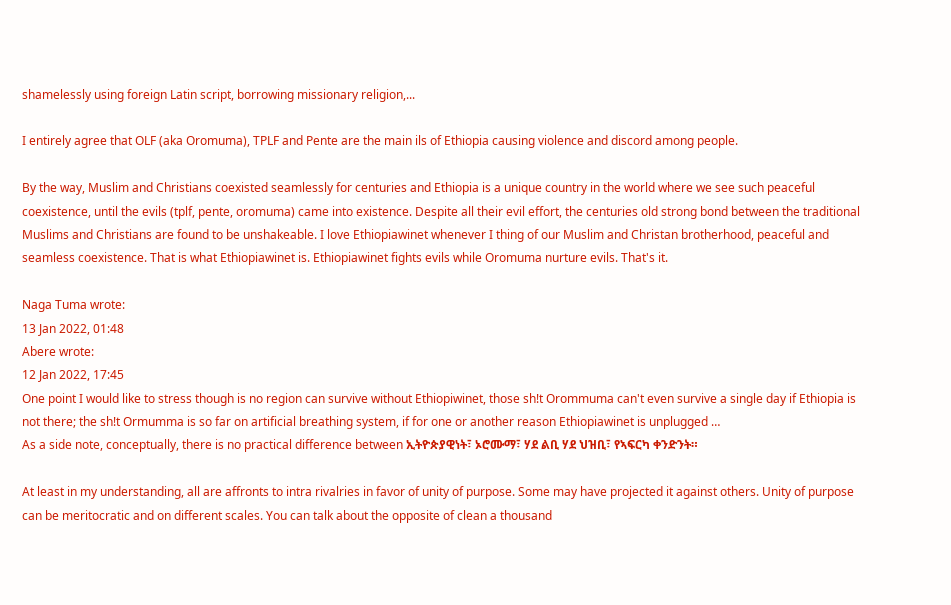shamelessly using foreign Latin script, borrowing missionary religion,...

I entirely agree that OLF (aka Oromuma), TPLF and Pente are the main ils of Ethiopia causing violence and discord among people.

By the way, Muslim and Christians coexisted seamlessly for centuries and Ethiopia is a unique country in the world where we see such peaceful coexistence, until the evils (tplf, pente, oromuma) came into existence. Despite all their evil effort, the centuries old strong bond between the traditional Muslims and Christians are found to be unshakeable. I love Ethiopiawinet whenever I thing of our Muslim and Christan brotherhood, peaceful and seamless coexistence. That is what Ethiopiawinet is. Ethiopiawinet fights evils while Oromuma nurture evils. That's it.

Naga Tuma wrote:
13 Jan 2022, 01:48
Abere wrote:
12 Jan 2022, 17:45
One point I would like to stress though is no region can survive without Ethiopiwinet, those sh!t Orommuma can't even survive a single day if Ethiopia is not there; the sh!t Ormumma is so far on artificial breathing system, if for one or another reason Ethiopiawinet is unplugged …
As a side note, conceptually, there is no practical difference between ኢትዮጵያዊነት፣ ኦሮሙማ፣ ሃደ ልቢ ሃደ ህዝቢ፣ የኣፍርካ ቀንድንት።

At least in my understanding, all are affronts to intra rivalries in favor of unity of purpose. Some may have projected it against others. Unity of purpose can be meritocratic and on different scales. You can talk about the opposite of clean a thousand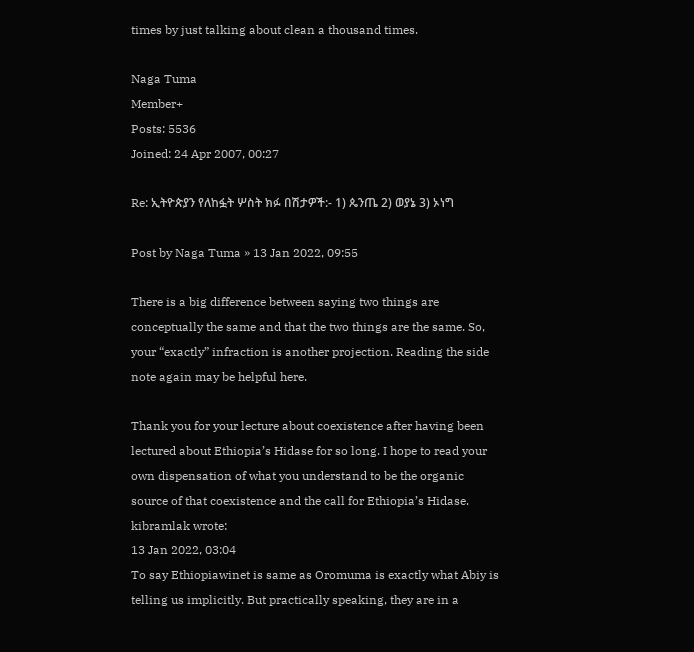times by just talking about clean a thousand times.

Naga Tuma
Member+
Posts: 5536
Joined: 24 Apr 2007, 00:27

Re: ኢትዮጵያን የለከፏት ሦስት ክፉ በሽታዎች:- 1) ጴንጤ 2) ወያኔ 3) ኦነግ

Post by Naga Tuma » 13 Jan 2022, 09:55

There is a big difference between saying two things are conceptually the same and that the two things are the same. So, your “exactly” infraction is another projection. Reading the side note again may be helpful here.

Thank you for your lecture about coexistence after having been lectured about Ethiopia’s Hidase for so long. I hope to read your own dispensation of what you understand to be the organic source of that coexistence and the call for Ethiopia’s Hidase.
kibramlak wrote:
13 Jan 2022, 03:04
To say Ethiopiawinet is same as Oromuma is exactly what Abiy is telling us implicitly. But practically speaking, they are in a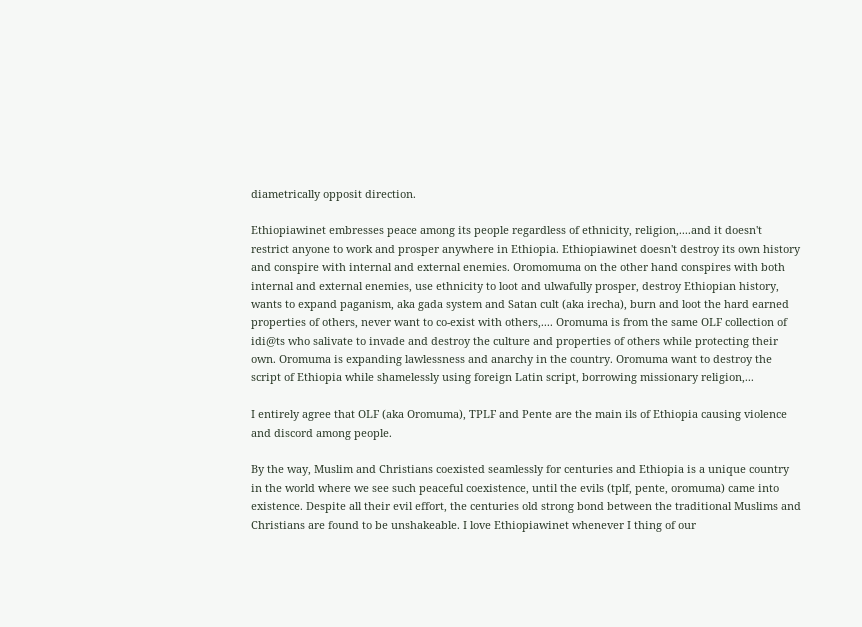diametrically opposit direction.

Ethiopiawinet embresses peace among its people regardless of ethnicity, religion,....and it doesn't restrict anyone to work and prosper anywhere in Ethiopia. Ethiopiawinet doesn't destroy its own history and conspire with internal and external enemies. Oromomuma on the other hand conspires with both internal and external enemies, use ethnicity to loot and ulwafully prosper, destroy Ethiopian history, wants to expand paganism, aka gada system and Satan cult (aka irecha), burn and loot the hard earned properties of others, never want to co-exist with others,.... Oromuma is from the same OLF collection of idi@ts who salivate to invade and destroy the culture and properties of others while protecting their own. Oromuma is expanding lawlessness and anarchy in the country. Oromuma want to destroy the script of Ethiopia while shamelessly using foreign Latin script, borrowing missionary religion,...

I entirely agree that OLF (aka Oromuma), TPLF and Pente are the main ils of Ethiopia causing violence and discord among people.

By the way, Muslim and Christians coexisted seamlessly for centuries and Ethiopia is a unique country in the world where we see such peaceful coexistence, until the evils (tplf, pente, oromuma) came into existence. Despite all their evil effort, the centuries old strong bond between the traditional Muslims and Christians are found to be unshakeable. I love Ethiopiawinet whenever I thing of our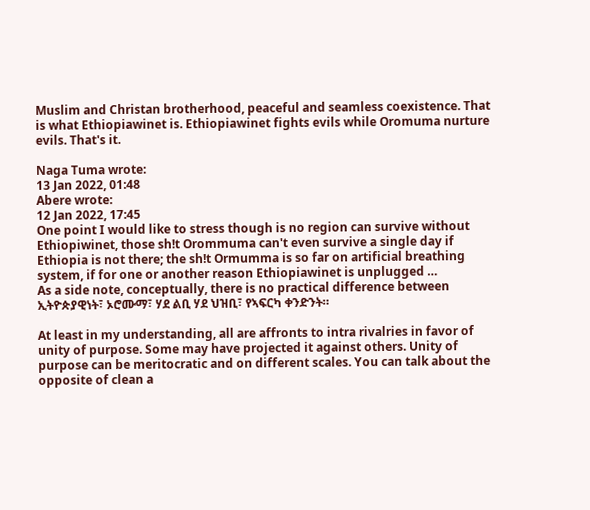Muslim and Christan brotherhood, peaceful and seamless coexistence. That is what Ethiopiawinet is. Ethiopiawinet fights evils while Oromuma nurture evils. That's it.

Naga Tuma wrote:
13 Jan 2022, 01:48
Abere wrote:
12 Jan 2022, 17:45
One point I would like to stress though is no region can survive without Ethiopiwinet, those sh!t Orommuma can't even survive a single day if Ethiopia is not there; the sh!t Ormumma is so far on artificial breathing system, if for one or another reason Ethiopiawinet is unplugged …
As a side note, conceptually, there is no practical difference between ኢትዮጵያዊነት፣ ኦሮሙማ፣ ሃደ ልቢ ሃደ ህዝቢ፣ የኣፍርካ ቀንድንት።

At least in my understanding, all are affronts to intra rivalries in favor of unity of purpose. Some may have projected it against others. Unity of purpose can be meritocratic and on different scales. You can talk about the opposite of clean a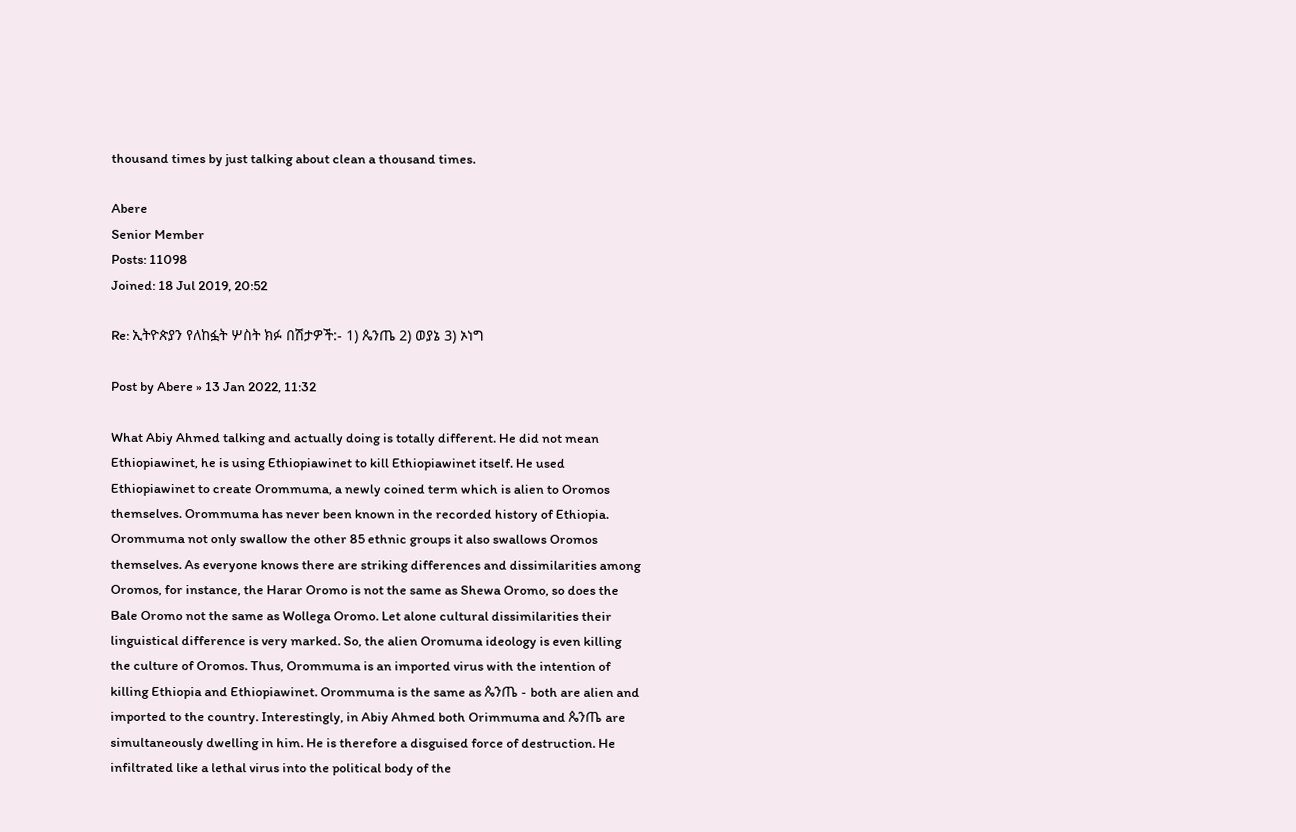thousand times by just talking about clean a thousand times.

Abere
Senior Member
Posts: 11098
Joined: 18 Jul 2019, 20:52

Re: ኢትዮጵያን የለከፏት ሦስት ክፉ በሽታዎች:- 1) ጴንጤ 2) ወያኔ 3) ኦነግ

Post by Abere » 13 Jan 2022, 11:32

What Abiy Ahmed talking and actually doing is totally different. He did not mean Ethiopiawinet, he is using Ethiopiawinet to kill Ethiopiawinet itself. He used Ethiopiawinet to create Orommuma, a newly coined term which is alien to Oromos themselves. Orommuma has never been known in the recorded history of Ethiopia. Orommuma not only swallow the other 85 ethnic groups it also swallows Oromos themselves. As everyone knows there are striking differences and dissimilarities among Oromos, for instance, the Harar Oromo is not the same as Shewa Oromo, so does the Bale Oromo not the same as Wollega Oromo. Let alone cultural dissimilarities their linguistical difference is very marked. So, the alien Oromuma ideology is even killing the culture of Oromos. Thus, Orommuma is an imported virus with the intention of killing Ethiopia and Ethiopiawinet. Orommuma is the same as ጴንጤ - both are alien and imported to the country. Interestingly, in Abiy Ahmed both Orimmuma and ጴንጤ are simultaneously dwelling in him. He is therefore a disguised force of destruction. He infiltrated like a lethal virus into the political body of the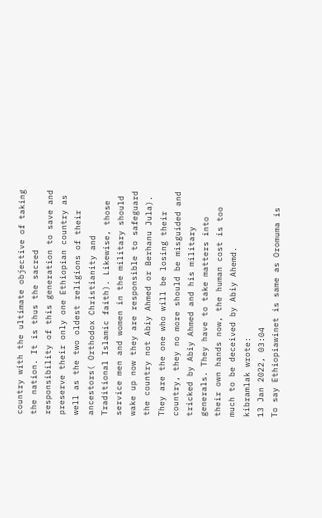country with the ultimate objective of taking the nation. It is thus the sacred responsibility of this generation to save and preserve their only one Ethiopian country as well as the two oldest religions of their ancestors( Orthodox Christianity and Traditional Islamic faith). Likewise, those service men and women in the military should wake up now they are responsible to safeguard the country not Abiy Ahmed or Berhanu Jula). They are the one who will be losing their country, they no more should be misguided and tricked by Abiy Ahmed and his military generals. They have to take matters into their own hands now, the human cost is too much to be deceived by Abiy Ahemd.
kibramlak wrote:
13 Jan 2022, 03:04
To say Ethiopiawinet is same as Oromuma is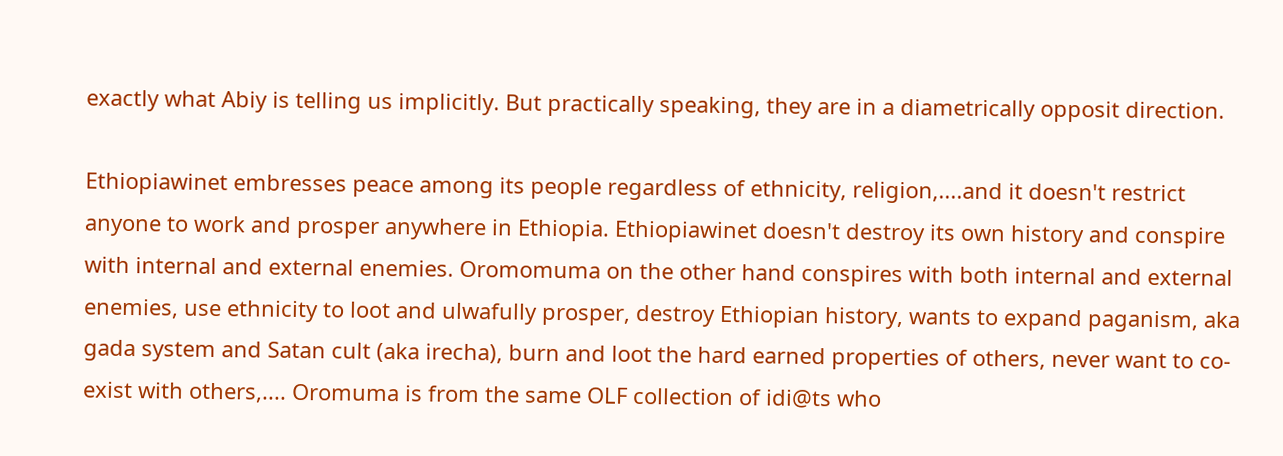exactly what Abiy is telling us implicitly. But practically speaking, they are in a diametrically opposit direction.

Ethiopiawinet embresses peace among its people regardless of ethnicity, religion,....and it doesn't restrict anyone to work and prosper anywhere in Ethiopia. Ethiopiawinet doesn't destroy its own history and conspire with internal and external enemies. Oromomuma on the other hand conspires with both internal and external enemies, use ethnicity to loot and ulwafully prosper, destroy Ethiopian history, wants to expand paganism, aka gada system and Satan cult (aka irecha), burn and loot the hard earned properties of others, never want to co-exist with others,.... Oromuma is from the same OLF collection of idi@ts who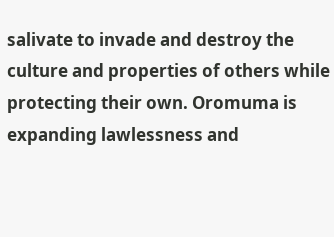salivate to invade and destroy the culture and properties of others while protecting their own. Oromuma is expanding lawlessness and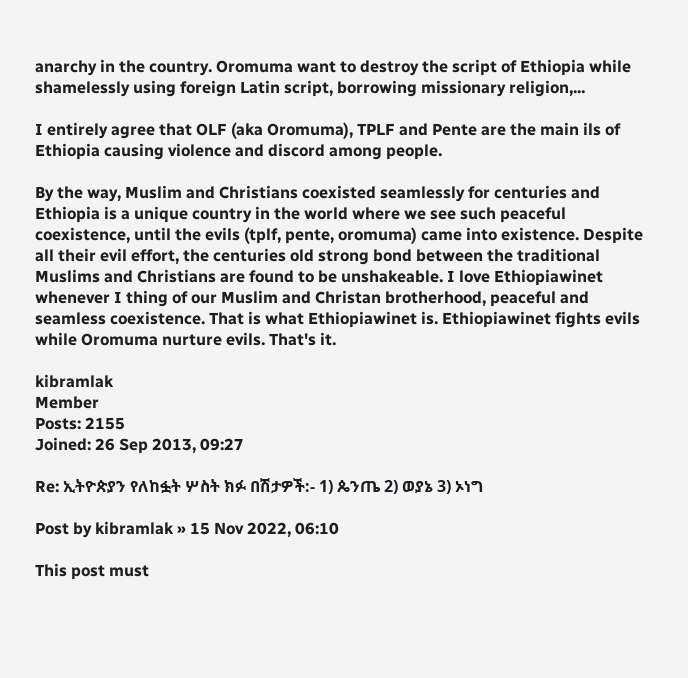anarchy in the country. Oromuma want to destroy the script of Ethiopia while shamelessly using foreign Latin script, borrowing missionary religion,...

I entirely agree that OLF (aka Oromuma), TPLF and Pente are the main ils of Ethiopia causing violence and discord among people.

By the way, Muslim and Christians coexisted seamlessly for centuries and Ethiopia is a unique country in the world where we see such peaceful coexistence, until the evils (tplf, pente, oromuma) came into existence. Despite all their evil effort, the centuries old strong bond between the traditional Muslims and Christians are found to be unshakeable. I love Ethiopiawinet whenever I thing of our Muslim and Christan brotherhood, peaceful and seamless coexistence. That is what Ethiopiawinet is. Ethiopiawinet fights evils while Oromuma nurture evils. That's it.

kibramlak
Member
Posts: 2155
Joined: 26 Sep 2013, 09:27

Re: ኢትዮጵያን የለከፏት ሦስት ክፉ በሽታዎች:- 1) ጴንጤ 2) ወያኔ 3) ኦነግ

Post by kibramlak » 15 Nov 2022, 06:10

This post must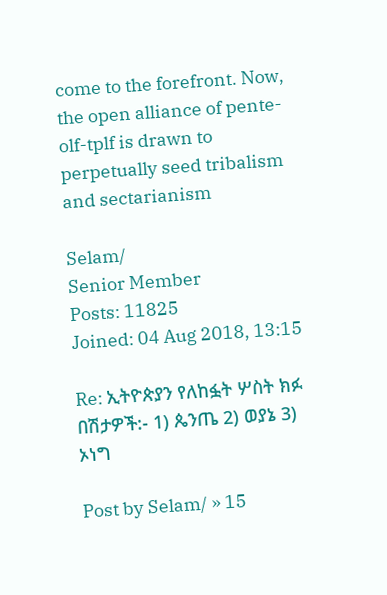come to the forefront. Now, the open alliance of pente-olf-tplf is drawn to perpetually seed tribalism and sectarianism

Selam/
Senior Member
Posts: 11825
Joined: 04 Aug 2018, 13:15

Re: ኢትዮጵያን የለከፏት ሦስት ክፉ በሽታዎች:- 1) ጴንጤ 2) ወያኔ 3) ኦነግ

Post by Selam/ » 15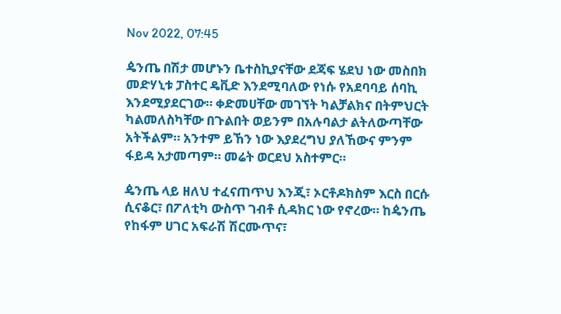Nov 2022, 07:45

ዼንጤ በሽታ መሆኑን ቤተስኪያናቸው ደጃፍ ሄደህ ነው መስበክ መድሃኒቱ ፓስተር ዴቪድ እንደሚባለው የነሱ የአደባባይ ሰባኪ እንደሚያደርገው። ቀድመሀቸው መገኘት ካልቻልክና በትምህርት ካልመለስካቸው በጉልበት ወይንም በአሉባልታ ልትለውጣቸው አትችልም። አንተም ይኸን ነው እያደረግህ ያለኸውና ምንም ፋይዳ አታመጣም። መሬት ወርደህ አስተምር።

ዼንጤ ላይ ዘለህ ተፈናጠጥህ እንጂ፣ ኦርቶዶክስም እርስ በርሱ ሲናቆር፣ በፖለቲካ ውስጥ ገብቶ ሲዳክር ነው የኖረው። ከዼንጤ የከፋም ሀገር አፍራሽ ሽርሙጥና፣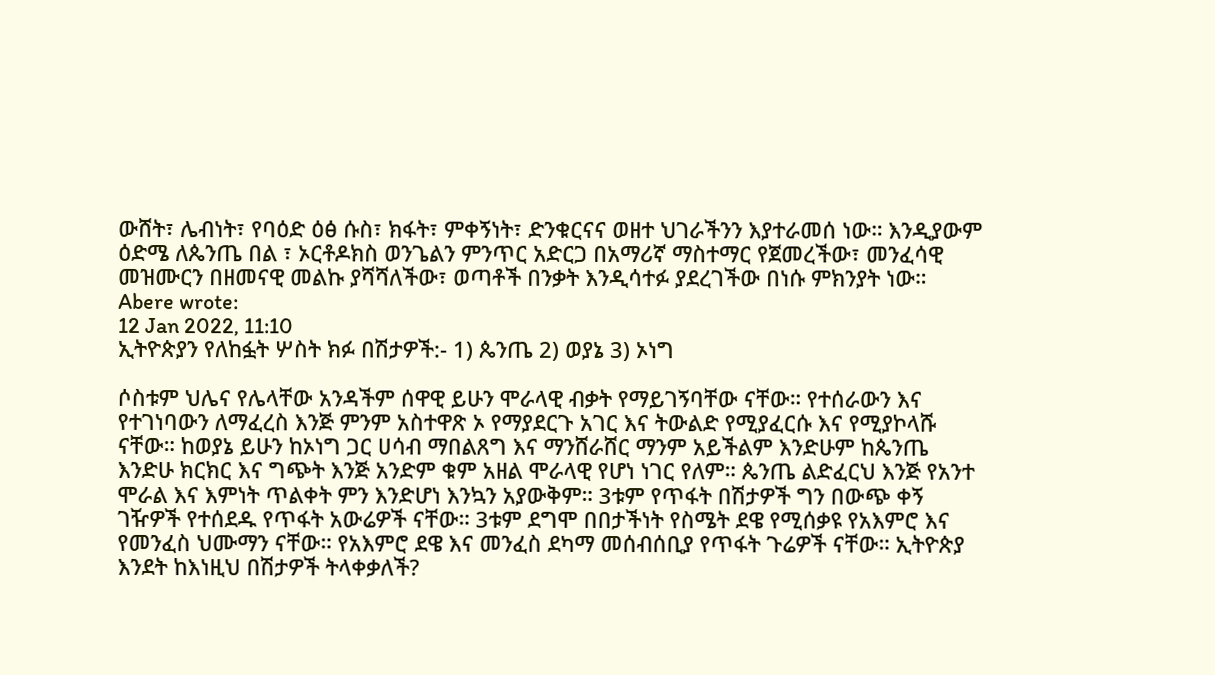ውሸት፣ ሌብነት፣ የባዕድ ዕፅ ሱስ፣ ክፋት፣ ምቀኝነት፣ ድንቁርናና ወዘተ ህገራችንን እያተራመሰ ነው። እንዲያውም ዕድሜ ለጴንጤ በል ፣ ኦርቶዶክስ ወንጌልን ምንጥር አድርጋ በአማሪኛ ማስተማር የጀመረችው፣ መንፈሳዊ መዝሙርን በዘመናዊ መልኩ ያሻሻለችው፣ ወጣቶች በንቃት እንዲሳተፉ ያደረገችው በነሱ ምክንያት ነው።
Abere wrote:
12 Jan 2022, 11:10
ኢትዮጵያን የለከፏት ሦስት ክፉ በሽታዎች:- 1) ጴንጤ 2) ወያኔ 3) ኦነግ

ሶስቱም ህሌና የሌላቸው አንዳችም ሰዋዊ ይሁን ሞራላዊ ብቃት የማይገኝባቸው ናቸው። የተሰራውን እና የተገነባውን ለማፈረስ እንጅ ምንም አስተዋጽ ኦ የማያደርጉ አገር እና ትውልድ የሚያፈርሱ እና የሚያኮላሹ ናቸው። ከወያኔ ይሁን ከኦነግ ጋር ሀሳብ ማበልጸግ እና ማንሸራሸር ማንም አይችልም እንድሁም ከጴንጤ እንድሁ ክርክር እና ግጭት እንጅ አንድም ቁም አዘል ሞራላዊ የሆነ ነገር የለም። ጴንጤ ልድፈርህ እንጅ የአንተ ሞራል እና እምነት ጥልቀት ምን እንድሆነ እንኳን አያውቅም። 3ቱም የጥፋት በሽታዎች ግን በውጭ ቀኝ ገዥዎች የተሰደዱ የጥፋት አውሬዎች ናቸው። 3ቱም ደግሞ በበታችነት የስሜት ደዌ የሚሰቃዩ የአእምሮ እና የመንፈስ ህሙማን ናቸው። የአእምሮ ደዌ እና መንፈስ ደካማ መሰብሰቢያ የጥፋት ጉሬዎች ናቸው። ኢትዮጵያ እንደት ከእነዚህ በሽታዎች ትላቀቃለች?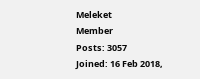Meleket
Member
Posts: 3057
Joined: 16 Feb 2018,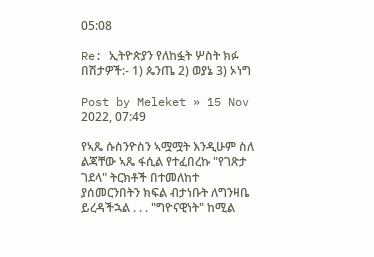05:08

Re: ኢትዮጵያን የለከፏት ሦስት ክፉ በሽታዎች:- 1) ጴንጤ 2) ወያኔ 3) ኦነግ

Post by Meleket » 15 Nov 2022, 07:49

የኣጼ ሱስንዮስን ኣሟሟት እንዲሁም ስለ ልጃቸው ኣጼ ፋሲል የተፈበረኩ "የገጽታ ገደላ" ትርክቶች በተመለከተ ያሰመርንበትን ክፍል ብታነቡት ለግንዛቤ ይረዳችኋል . . . "ግዮናዊነት" ከሚል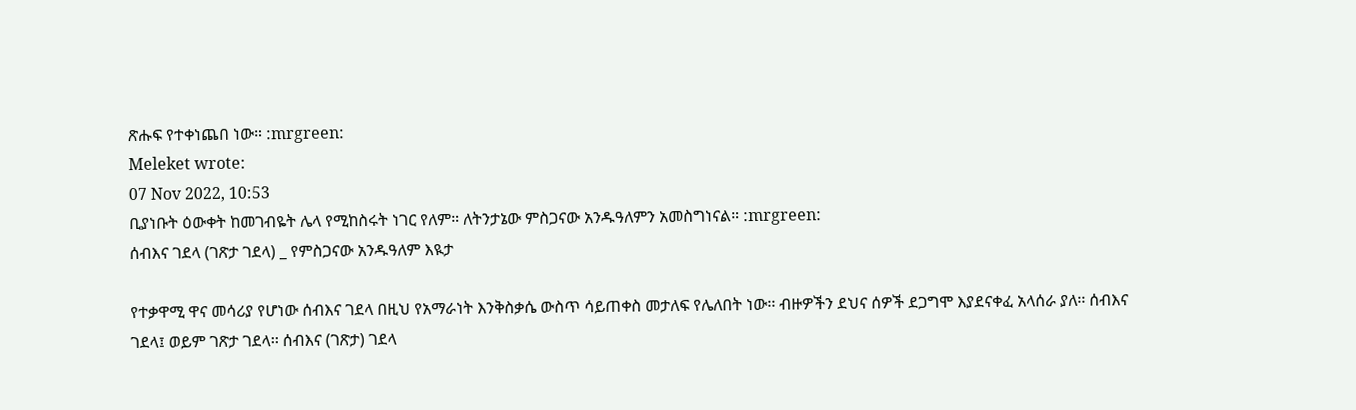ጽሑፍ የተቀነጨበ ነው። :mrgreen:
Meleket wrote:
07 Nov 2022, 10:53
ቢያነቡት ዕውቀት ከመገብዬት ሌላ የሚከስሩት ነገር የለም። ለትንታኔው ምስጋናው አንዱዓለምን አመስግነናል። :mrgreen:
ሰብእና ገደላ (ገጽታ ገደላ) _ የምስጋናው አንዱዓለም እዪታ

የተቃዋሚ ዋና መሳሪያ የሆነው ሰብእና ገደላ በዚህ የአማራነት እንቅስቃሴ ውስጥ ሳይጠቀስ መታለፍ የሌለበት ነው፡፡ ብዙዎችን ደህና ሰዎች ደጋግሞ እያደናቀፈ አላሰራ ያለ፡፡ ሰብእና ገደላ፤ ወይም ገጽታ ገደላ፡፡ ሰብእና (ገጽታ) ገደላ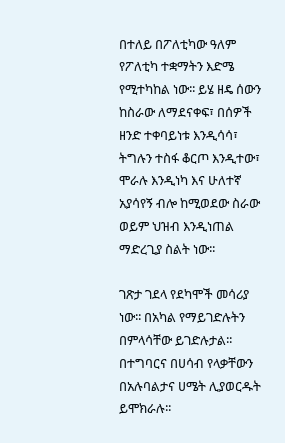በተለይ በፖለቲካው ዓለም የፖለቲካ ተቋማትን እድሜ የሚተካከል ነው፡፡ ይሄ ዘዴ ሰውን ከስራው ለማደናቀፍ፣ በሰዎች ዘንድ ተቀባይነቱ እንዲሳሳ፣ ትግሉን ተስፋ ቆርጦ እንዲተው፣ ሞራሉ እንዲነካ እና ሁለተኛ አያሳየኝ ብሎ ከሚወደው ስራው ወይም ህዝብ እንዲነጠል ማድረጊያ ስልት ነው፡፡

ገጽታ ገደላ የደካሞች መሳሪያ ነው፡፡ በአካል የማይገድሉትን በምላሳቸው ይገድሉታል፡፡ በተግባርና በሀሳብ የላቃቸውን በአሉባልታና ሀሜት ሊያወርዱት ይሞክራሉ፡፡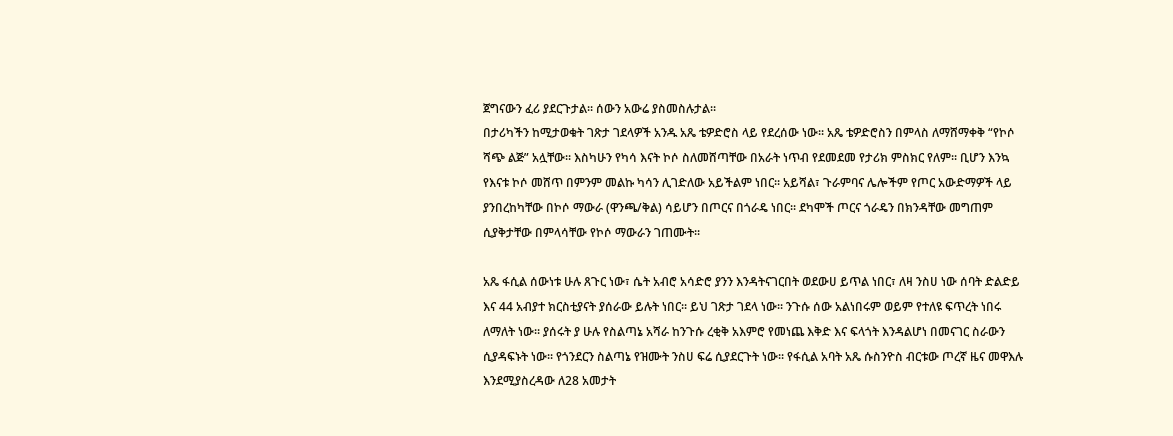ጀግናውን ፈሪ ያደርጉታል፡፡ ሰውን አውሬ ያስመስሉታል፡፡
በታሪካችን ከሚታወቁት ገጽታ ገደላዎች አንዱ አጼ ቴዎድሮስ ላይ የደረሰው ነው፡፡ አጼ ቴዎድሮስን በምላስ ለማሸማቀቅ “የኮሶ ሻጭ ልጅ” አሏቸው፡፡ እስካሁን የካሳ እናት ኮሶ ስለመሸጣቸው በአራት ነጥብ የደመደመ የታሪክ ምስክር የለም፡፡ ቢሆን እንኳ የእናቱ ኮሶ መሸጥ በምንም መልኩ ካሳን ሊገድለው አይችልም ነበር፡፡ አይሻል፣ ጉራምባና ሌሎችም የጦር አውድማዎች ላይ ያንበረከካቸው በኮሶ ማውራ (ዋንጫ/ቅል) ሳይሆን በጦርና በጎራዴ ነበር፡፡ ደካሞች ጦርና ጎራዴን በክንዳቸው መግጠም ሲያቅታቸው በምላሳቸው የኮሶ ማውራን ገጠሙት፡፡

አጼ ፋሲል ሰውነቱ ሁሉ ጸጉር ነው፣ ሴት አብሮ አሳድሮ ያንን እንዳትናገርበት ወደውሀ ይጥል ነበር፣ ለዛ ንስሀ ነው ሰባት ድልድይ እና 44 አብያተ ክርስቲያናት ያሰራው ይሉት ነበር፡፡ ይህ ገጽታ ገደላ ነው፡፡ ንጉሱ ሰው አልነበሩም ወይም የተለዩ ፍጥረት ነበሩ ለማለት ነው፡፡ ያሰሩት ያ ሁሉ የስልጣኔ አሻራ ከንጉሱ ረቂቅ አእምሮ የመነጨ እቅድ እና ፍላጎት እንዳልሆነ በመናገር ስራውን ሲያዳፍኑት ነው፡፡ የጎንደርን ስልጣኔ የዝሙት ንስሀ ፍሬ ሲያደርጉት ነው፡፡ የፋሲል አባት አጼ ሱስንዮስ ብርቱው ጦረኛ ዜና መዋእሉ እንደሚያስረዳው ለ28 አመታት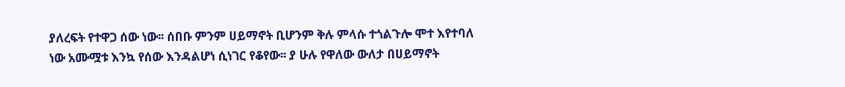ያለረፍት የተዋጋ ሰው ነው፡፡ ሰበቡ ምንም ሀይማኖት ቢሆንም ቅሉ ምላሱ ተጎልጉሎ ሞተ እየተባለ ነው አሙሟቱ እንኳ የሰው እንዳልሆነ ሲነገር የቆየው፡፡ ያ ሁሉ የዋለው ውለታ በሀይማኖት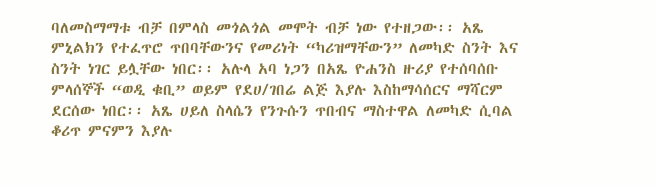ባለመስማማቱ ብቻ በምላስ መጎልጎል መሞት ብቻ ነው የተዘጋው፡፡ አጼ ምኒልክን የተፈጥሮ ጥበባቸውንና የመሪነት “ካሪዝማቸውን” ለመካድ ስንት እና ስንት ነገር ይሏቸው ነበር፡፡ አሉላ አባ ነጋን በአጼ ዮሐንስ ዙሪያ የተሰባሰቡ ምላሰኞች “ወዲ ቁቢ” ወይም የደሀ/ገበሬ ልጅ እያሉ እስከማሳሰርና ማሻርም ደርሰው ነበር፡፡ አጼ ሀይለ ስላሴን የንጉሱን ጥበብና ማስተዋል ለመካድ ሲባል ቆሪጥ ምናምን እያሉ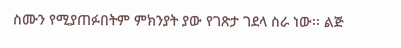ስሙን የሚያጠፉበትም ምክንያት ያው የገጽታ ገደላ ስራ ነው፡፡ ልጅ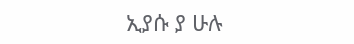ኢያሱ ያ ሁሉ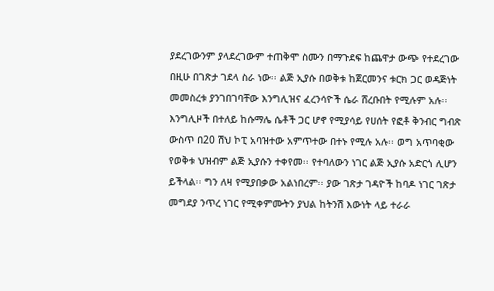ያደረገውንም ያላደረገውም ተጠቅሞ ስሙን በማጉደፍ ከጨዋታ ውጭ የተደረገው በዚሁ በገጽታ ገደላ ስራ ነው፡፡ ልጅ ኢያሱ በወቅቱ ከጀርመንና ቱርክ ጋር ወዳጅነት መመስረቱ ያንገበገባቸው እንግሊዝና ፈረንሳዮች ሴራ ሸረቡበት የሚሉም አሉ፡፡ እንግሊዞች በተለይ ከሱማሌ ሴቶች ጋር ሆኖ የሚያሳይ የሀሰት የፎቶ ቅንብር ግብጽ ውስጥ በ20 ሽህ ኮፒ አባዝተው አምጥተው በተኑ የሚሉ አሉ፡፡ ወግ አጥባቂው የወቅቱ ህዝብም ልጅ ኢያሱን ተቀየመ፡፡ የተባለውን ነገር ልጅ ኢያሱ አድርጎ ሊሆን ይችላል፡፡ ግን ለዛ የሚያበቃው አልነበረም፡፡ ያው ገጽታ ገዳዮች ከባዶ ነገር ገጽታ መግደያ ንጥረ ነገር የሚቀምሙትን ያህል ከትንሽ እውነት ላይ ተራራ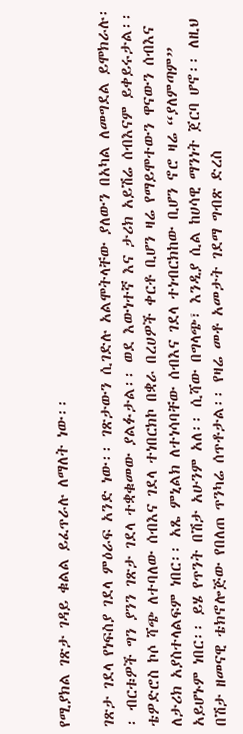የሚያክል ገጽታ ገዳይ ቁልል ይፈጥራሉ ለማለት ነው፡፡

ገጽታ ገደላ የነፍስያ ገደላ ምዕራፍ አንድ ነው፡፡ ገጽታውን ሲገድሉ አልሞትላቸው ያለውን በአካል ለመግደል ይሞክራሉ፡፡ ብርቱዎች ግን ያንን ገጽታ ገደላ ተቋቁመው ያልፉታል፡፡ ወደ እውነተኛ እና ታሪክ አይሽሬ ሰብእናም ይቀይሩታል፡፡
ቴዎድሮስ ኮሶ ሻጭ ለተባለው ሰብእና ገደላ ተነበርክኮ በቋራ በረሀዎች ቀርቶ ቢሆን ዛሬ የማይሞተውን ዋናውን ሰብእና ለታሪክ አያስተላልፍም ነበር፡፡ አጼ ምኒልክ ለተነሳባቸው ሰብእና ገደላ ተነብርክከው ቢሆን ኖሮ ዛሬ “ያለምጣም” አይሆኑም ነበር፡፡ ይሄ የጥንት በሽታ አሁንም አለ፡፡ ሲሻው በግላጭ፣ እንዲያ ሲል ከሀሳዊ ማንነት ጀርባ ሆኖ፡፡ ለዚህ በሽታ ዘመናዊ ቴክኖሎጅው የበለጠ ጥንካሬ ሰጥቶታል፡፡ የዛሬ መቶ አመታት ገደማ ግብጽ ድረስ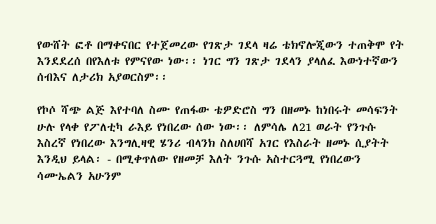የውሸት ፎቶ በማቀናበር የተጀመረው የገጽታ ገደላ ዛሬ ቴክኖሎጂውን ተጠቅሞ የት እንደደረሰ በየእለቱ የምናየው ነው፡፡ ነገር ግን ገጽታ ገደላን ያላለፈ እውነተኛውን ሰብእና ለታሪክ አያወርስም፡፡

የኮሶ ሻጭ ልጅ እየተባለ ስሙ የጠፋው ቴዎድሮስ ግን በዘመኑ ከነበሩት መሳፍንት ሁሉ የላቀ የፖለቲካ ራእይ የነበረው ሰው ነው፡፡ ለምሳሌ ለ21 ወራት የንጉሱ እስረኛ የነበረው እንግሊዛዊ ሄንሪ ብላንክ ስለሀበሻ አገር የእስራት ዘመኑ ሲያትት እንዲህ ይላል፡ - በሚቀጥለው የዘመቻ እለት ንጉሱ አስተርጓሚ የነበረውን ሳሙኤልን አሁንም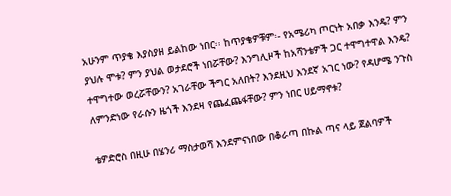አሁንም ጥያቄ እያስያዘ ይልከው ነበር፡፡ ከጥያቄዎቹም፡- የአሜሪካ ጦርነት አበቃ እንዴ? ምን ያህሉ ሞቱ? ምን ያህል ወታደሮች ነበሯቸው? እንግሊዞች ከአሻንቴዎች ጋር ተዋግተዋል እንዴ? ተዋግተው ወረሯቸውን? አገራቸው ችግር አለበት? እንደዚህ እንደኛ አገር ነው? የዳሆሜ ንጉስ ለምንድነው የራሱን ዜጎች እንደዛ የጨፈጨፋቸው? ምን ነበር ሀይማኖቱ?

ቴዎድሮስ በዚሁ በሄንሪ ማስታወሻ እንደምናነበው በቆራጣ በኩል ጣና ላይ ጀልባዎች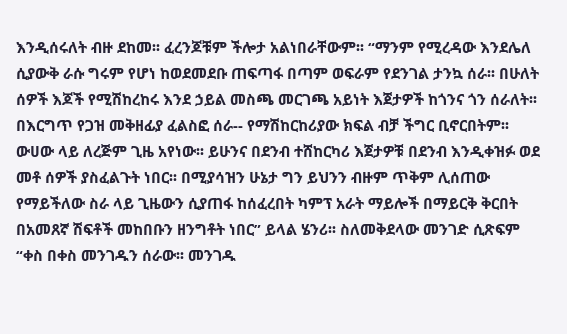እንዲሰሩለት ብዙ ደከመ፡፡ ፈረንጆቹም ችሎታ አልነበራቸውም፡፡ “ማንም የሚረዳው እንደሌለ ሲያውቅ ራሱ ግሩም የሆነ ከወደመደቡ ጠፍጣፋ በጣም ወፍራም የደንገል ታንኳ ሰራ፡፡ በሁለት ሰዎች እጆች የሚሽከረከሩ እንደ ኃይል መስጫ መርገጫ አይነት እጀታዎች ከጎንና ጎን ሰራለት፡፡ በእርግጥ የጋዝ መቅዘፊያ ፈልስፎ ሰራ-- የማሽከርከሪያው ክፍል ብቻ ችግር ቢኖርበትም፡፡ ውሀው ላይ ለረጅም ጊዜ አየነው፡፡ ይሁንና በደንብ ተሸከርካሪ እጀታዎቹ በደንብ እንዲቀዝፉ ወደ መቶ ሰዎች ያስፈልጉት ነበር፡፡ በሚያሳዝን ሁኔታ ግን ይህንን ብዙም ጥቅም ሊሰጠው የማይችለው ስራ ላይ ጊዜውን ሲያጠፋ ከሰፈረበት ካምፕ አራት ማይሎች በማይርቅ ቅርበት በአመጸኛ ሽፍቶች መከበቡን ዘንግቶት ነበር” ይላል ሄንሪ፡፡ ስለመቅደላው መንገድ ሲጽፍም “ቀስ በቀስ መንገዱን ሰራው፡፡ መንገዱ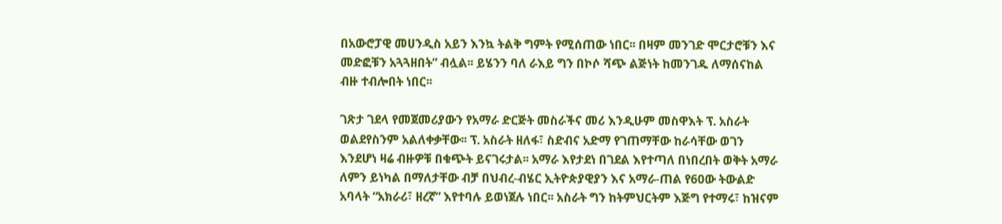በአውሮፓዊ መሀንዲስ አይን እንኳ ትልቅ ግምት የሚሰጠው ነበር፡፡ በዛም መንገድ ሞርታሮቹን እና መድፎቹን አጓጓዘበት” ብሏል፡፡ ይሄንን ባለ ራእይ ግን በኮሶ ሻጭ ልጅነት ከመንገዱ ለማሰናከል ብዙ ተብሎበት ነበር፡፡

ገጽታ ገደላ የመጀመሪያውን የአማራ ድርጅት መስራችና መሪ እንዲሁም መስዋእት ፕ. አስራት ወልደየስንም አልለቀቃቸው፡፡ ፕ. አስራት ዘለፋ፣ ስድብና አድማ የገጠማቸው ከራሳቸው ወገን እንደሆነ ዛሬ ብዙዎቹ በቁጭት ይናገሩታል፡፡ አማራ እየታደነ በገደል እየተጣለ በነበረበት ወቅት አማራ ለምን ይነካል በማለታቸው ብቻ በህብረ-ብሄር ኢትዮጵያዊያን እና አማራ-ጠል የ60ው ትውልድ አባላት “አክራሪ፣ ዘረኛ” እየተባሉ ይወነጀሉ ነበር፡፡ አስራት ግን ከትምህርትም እጅግ የተማሩ፣ ከዝናም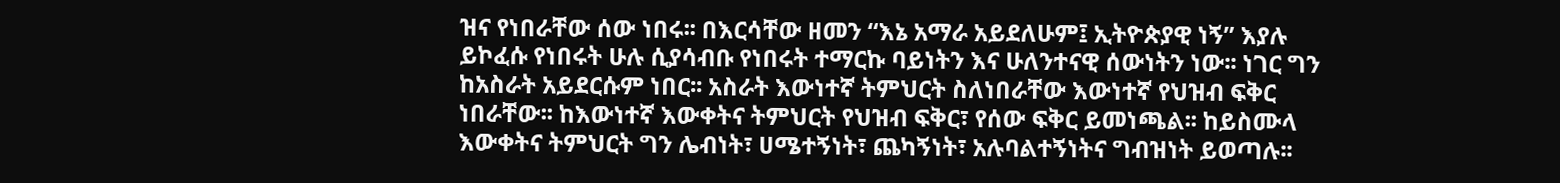ዝና የነበራቸው ሰው ነበሩ፡፡ በእርሳቸው ዘመን “እኔ አማራ አይደለሁም፤ ኢትዮጵያዊ ነኝ” እያሉ ይኮፈሱ የነበሩት ሁሉ ሲያሳብቡ የነበሩት ተማርኩ ባይነትን እና ሁለንተናዊ ሰውነትን ነው፡፡ ነገር ግን ከአስራት አይደርሱም ነበር፡፡ አስራት እውነተኛ ትምህርት ስለነበራቸው እውነተኛ የህዝብ ፍቅር ነበራቸው፡፡ ከእውነተኛ እውቀትና ትምህርት የህዝብ ፍቅር፣ የሰው ፍቅር ይመነጫል፡፡ ከይስሙላ እውቀትና ትምህርት ግን ሌብነት፣ ሀሜተኝነት፣ ጨካኝነት፣ አሉባልተኝነትና ግብዝነት ይወጣሉ፡፡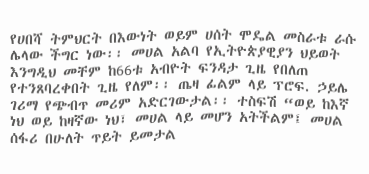የሀበሻ ትምህርት በእውነት ወይም ሀሰት ሞዴል መስራቱ ራሱ ሌላው ችግር ነው፡፡ መሀል አልባ የኢትዮጵያዊያን ህይወት እንግዲህ መቸም ከ66ቱ አብዮት ፍንዳታ ጊዜ የበለጠ የተንጸባረቀበት ጊዜ የለም፡፡ ጤዛ ፊልም ላይ ፕሮፍ. ኃይሌ ገሪማ የጭብጥ መሪም አድርገውታል፡፡ ተስፍሽ “ወይ ከእኛ ነህ ወይ ከዛኛው ነህ፣ መሀል ላይ መሆን አትችልም፤ መሀል ሰፋሪ በሁለት ጥይት ይመታል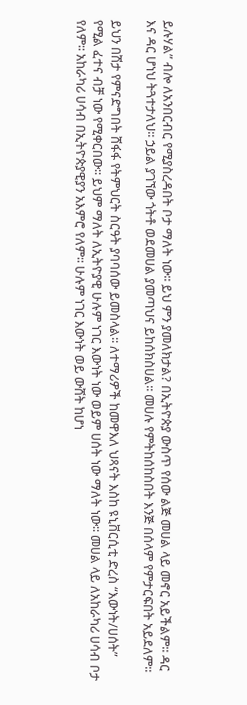ይሉሃል” ብሎ ለአንበርብር የሚያስረዳበት ቦታ ማለት ነው፡፡ ይህ ምን ያመለክታል? በኢትዮጵያ ውስጥ የሰው ልጅ መሀል ላይ መኖር አይችልም፡፡ ዳር እና ዳር ሆነህ ትጓተታለህ፡፡ ኃይል ያገኘው ጎትቶ ወደመሀል ያመጣህና ይከሰክስሀል፡፡ መሀሉ የምትከሰከስበት እንጅ በሰላም የምታርፍበት አይደለም፡፡

ይህን በሽታ የምናድግበት ሸፋፋ የትምህርት ስርዓት ያባባሰው ይመስላል፡፡ ለተማሪዎች ከመዋእለ ህጻናት እስከ ዩኒቨርሲቲ ድረስ “እውነት/ሀሰት” የሚል ፈተና ብቻ ነው የሚቀርበው፡፡ ይህም ማለት ለኢትዮያዊ ሁሉም ነገር እውነት ነው ወይም ሀሰት ነው ማለት ነው፡፡ መሀል ላይ ለአከራካሪ ሀሳብ ቦታ የለም፡፡ አከራካሪ ሀሳብ በኢትዮጵያዊያን አእምሮ የለም፡፡ ሁሉም ነገር እውነት ወይ ውሸት ከሆነ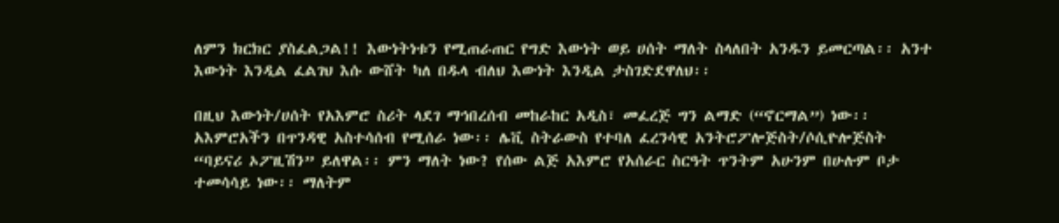ለምን ክርክር ያስፈልጋል!! እውነትነቱን የሚጠራጠር የግድ እውነት ወይ ሀሰት ማለት ስላለበት አንዱን ይመርጣል፡፡ አንተ እውነት እንዲል ፈልገህ እሱ ውሸት ካለ በዱላ ብለህ እውነት እንዲል ታስገድደዋለህ፡፡

በዚህ እውነት/ሀሰት የአእምሮ ስሪት ላደገ ማኅበረሰብ መከራከር አዲስ፣ መፈረጅ ግን ልማድ (“ኖርማል”) ነው፡፡ አእምሮአችን በጥንዳዊ አስተሳሰብ የሚሰራ ነው፡፡ ሌቪ ስትራውስ የተባለ ፈረንሳዊ አንትሮፖሎጅስት/ሶሲዮሎጅስት “ባይናሪ ኦፖዚሽን” ይለዋል፡፡ ምን ማለት ነው? የሰው ልጅ አእምሮ የአሰራር ስርዓት ጥንትም አሁንም በሁሉም ቦታ ተመሳሳይ ነው፡፡ ማለትም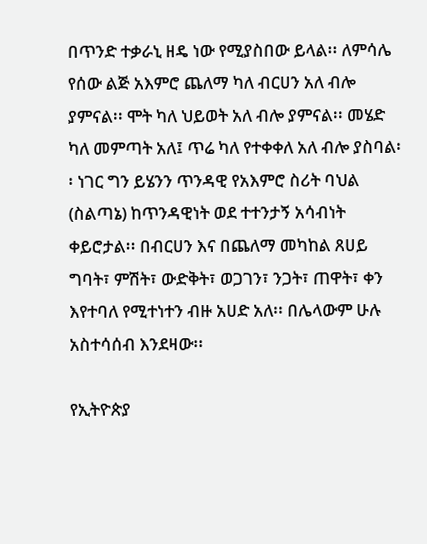በጥንድ ተቃራኒ ዘዴ ነው የሚያስበው ይላል፡፡ ለምሳሌ የሰው ልጅ አእምሮ ጨለማ ካለ ብርሀን አለ ብሎ ያምናል፡፡ ሞት ካለ ህይወት አለ ብሎ ያምናል፡፡ መሄድ ካለ መምጣት አለ፤ ጥሬ ካለ የተቀቀለ አለ ብሎ ያስባል፡፡ ነገር ግን ይሄንን ጥንዳዊ የአእምሮ ስሪት ባህል (ስልጣኔ) ከጥንዳዊነት ወደ ተተንታኝ አሳብነት ቀይሮታል፡፡ በብርሀን እና በጨለማ መካከል ጸሀይ ግባት፣ ምሽት፣ ውድቅት፣ ወጋገን፣ ንጋት፣ ጠዋት፣ ቀን እየተባለ የሚተነተን ብዙ አሀድ አለ፡፡ በሌላውም ሁሉ አስተሳሰብ እንደዛው፡፡

የኢትዮጵያ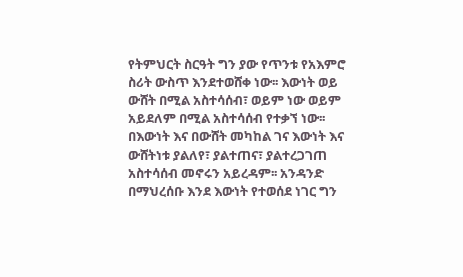የትምህርት ስርዓት ግን ያው የጥንቱ የአእምሮ ስሪት ውስጥ እንደተወሸቀ ነው፡፡ እውነት ወይ ውሸት በሚል አስተሳሰብ፣ ወይም ነው ወይም አይደለም በሚል አስተሳሰብ የተቃኘ ነው፡፡ በእውነት እና በውሸት መካከል ገና እውነት እና ውሸትነቱ ያልለየ፣ ያልተጠና፣ ያልተረጋገጠ አስተሳሰብ መኖሩን አይረዳም፡፡ አንዳንድ በማህረሰቡ እንደ እውነት የተወሰደ ነገር ግን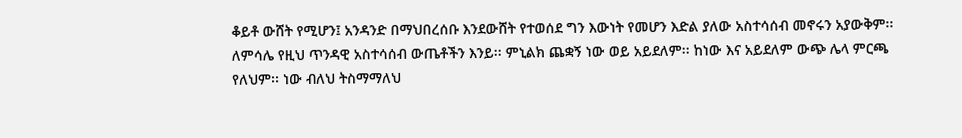ቆይቶ ውሸት የሚሆን፤ አንዳንድ በማህበረሰቡ እንደውሸት የተወሰደ ግን እውነት የመሆን እድል ያለው አስተሳሰብ መኖሩን አያውቅም፡፡ ለምሳሌ የዚህ ጥንዳዊ አስተሳሰብ ውጤቶችን እንይ፡፡ ምኒልክ ጨቋኝ ነው ወይ አይደለም፡፡ ከነው እና አይደለም ውጭ ሌላ ምርጫ የለህም፡፡ ነው ብለህ ትስማማለህ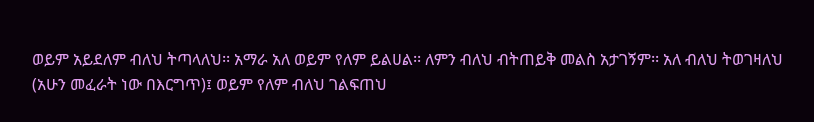ወይም አይደለም ብለህ ትጣላለህ፡፡ አማራ አለ ወይም የለም ይልሀል፡፡ ለምን ብለህ ብትጠይቅ መልስ አታገኝም፡፡ አለ ብለህ ትወገዛለህ (አሁን መፈራት ነው በእርግጥ)፤ ወይም የለም ብለህ ገልፍጠህ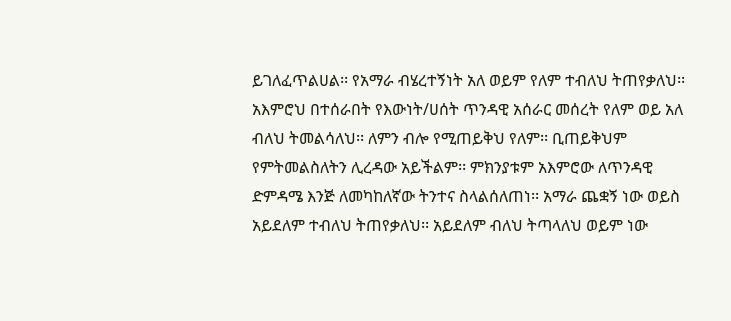ይገለፈጥልሀል፡፡ የአማራ ብሄረተኝነት አለ ወይም የለም ተብለህ ትጠየቃለህ፡፡ አእምሮህ በተሰራበት የእውነት/ሀሰት ጥንዳዊ አሰራር መሰረት የለም ወይ አለ ብለህ ትመልሳለህ፡፡ ለምን ብሎ የሚጠይቅህ የለም፡፡ ቢጠይቅህም የምትመልስለትን ሊረዳው አይችልም፡፡ ምክንያቱም አእምሮው ለጥንዳዊ ድምዳሜ እንጅ ለመካከለኛው ትንተና ስላልሰለጠነ፡፡ አማራ ጨቋኝ ነው ወይስ አይደለም ተብለህ ትጠየቃለህ፡፡ አይደለም ብለህ ትጣላለህ ወይም ነው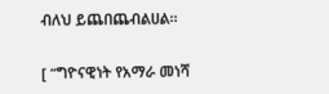ብለህ ይጨበጨብልሀል፡፡

[ “ግዮናዊነት የአማራ መነሻ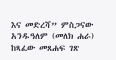እና መድረሻ” ምስጋናው አንዱዓለም (መለክ ሐራ) ከጻፈው መጸሐፍ ገጽ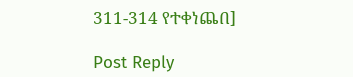311-314 የተቀነጨበ]

Post Reply